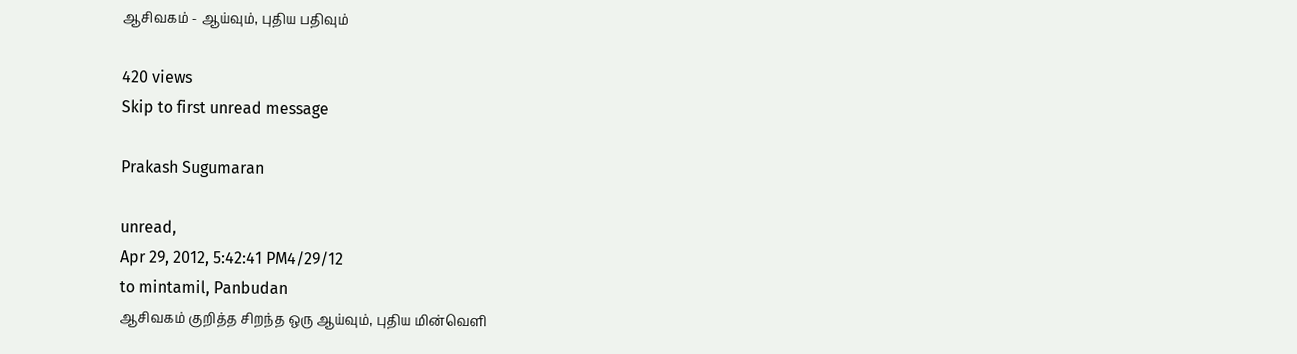ஆசிவகம் - ஆய்வும், புதிய பதிவும்

420 views
Skip to first unread message

Prakash Sugumaran

unread,
Apr 29, 2012, 5:42:41 PM4/29/12
to mintamil, Panbudan
ஆசிவகம் குறித்த சிறந்த ஒரு ஆய்வும், புதிய மின்வெளி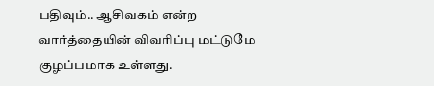பதிவும்.. ஆசிவகம் என்ற வார்த்தையின் விவரிப்பு மட்டுமே குழப்பமாக உள்ளது.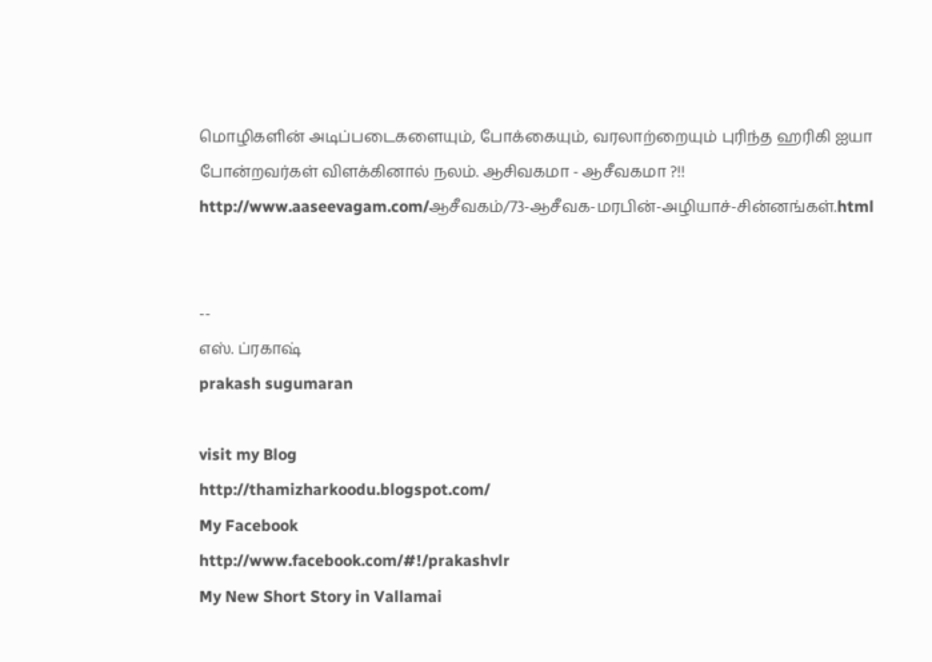மொழிகளின் அடிப்படைகளையும், போக்கையும், வரலாற்றையும் புரிந்த ஹரிகி ஐயா போன்றவர்கள் விளக்கினால் நலம். ஆசிவகமா - ஆசீவகமா ?!!
http://www.aaseevagam.com/ஆசீவகம்/73-ஆசீவக-மரபின்-அழியாச்-சின்னங்கள்.html


--
எஸ். ப்ரகாஷ்
prakash sugumaran

visit my Blog
http://thamizharkoodu.blogspot.com/
My Facebook
http://www.facebook.com/#!/prakashvlr
My New Short Story in Vallamai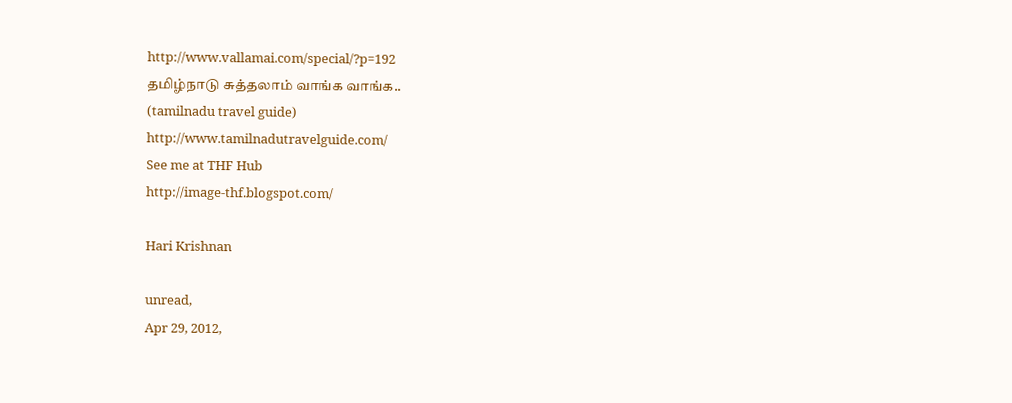http://www.vallamai.com/special/?p=192
தமிழ்நாடு சுத்தலாம் வாங்க வாங்க..
(tamilnadu travel guide)
http://www.tamilnadutravelguide.com/
See me at THF Hub
http://image-thf.blogspot.com/

Hari Krishnan

unread,
Apr 29, 2012,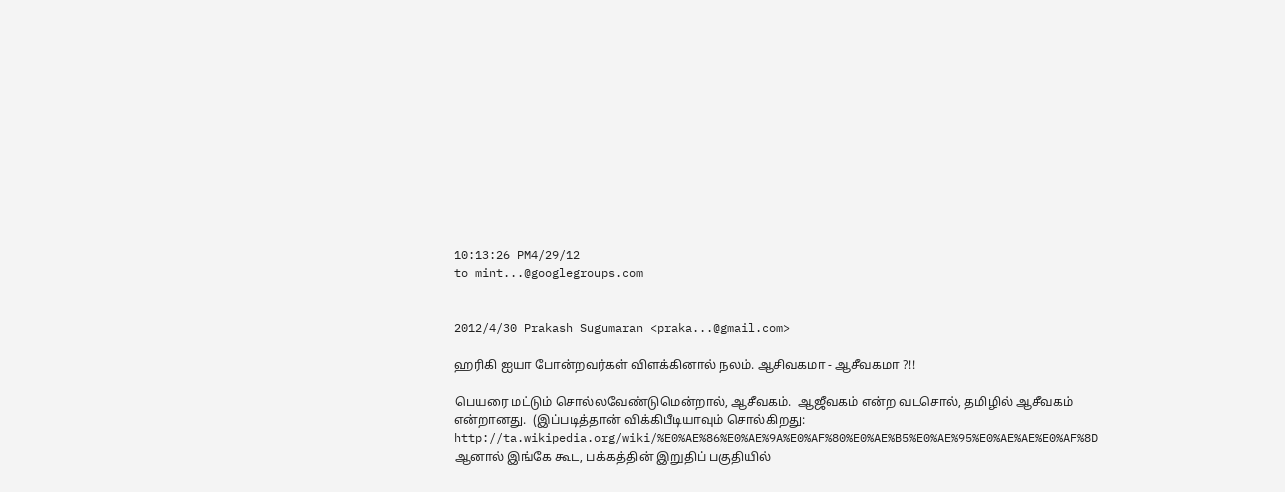10:13:26 PM4/29/12
to mint...@googlegroups.com


2012/4/30 Prakash Sugumaran <praka...@gmail.com>

ஹரிகி ஐயா போன்றவர்கள் விளக்கினால் நலம். ஆசிவகமா - ஆசீவகமா ?!!

பெயரை மட்டும் சொல்லவேண்டுமென்றால், ஆசீவகம்.  ஆஜீவகம் என்ற வடசொல், தமிழில் ஆசீவகம் என்றானது.  (இப்படித்தான் விக்கிபீடியாவும் சொல்கிறது:  http://ta.wikipedia.org/wiki/%E0%AE%86%E0%AE%9A%E0%AF%80%E0%AE%B5%E0%AE%95%E0%AE%AE%E0%AF%8D  ஆனால் இங்கே கூட, பக்கத்தின் இறுதிப் பகுதியில்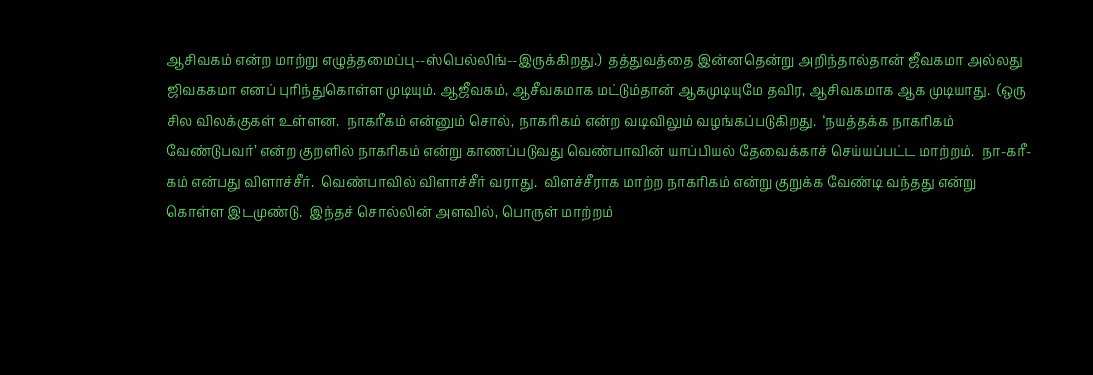ஆசிவகம் என்ற மாற்று எழுத்தமைப்பு--ஸ்பெல்லிங்--இருக்கிறது.)  தத்துவத்தை இன்னதென்று அறிந்தால்தான் ஜீவகமா அல்லது ஜிவககமா எனப் புரிந்துகொள்ள முடியும். ஆஜீவகம், ஆசீவகமாக மட்டும்தான் ஆகமுடியுமே தவிர, ஆசிவகமாக ஆக முடியாது.  (ஒரு சில விலக்குகள் உள்ளன.  நாகரீகம் என்னும் சொல், நாகரிகம் என்ற வடிவிலும் வழங்கப்படுகிறது.  ‘நயத்தக்க நாகரிகம் வேண்டுபவர்’ என்ற குறளில் நாகரிகம் என்று காணப்படுவது வெண்பாவின் யாப்பியல் தேவைக்காச் செய்யப்பட்ட மாற்றம்.  நா-கரீ-கம் என்பது விளாச்சீர்.  வெண்பாவில் விளாச்சீர் வராது.  விளச்சீராக மாற்ற நாகரிகம் என்று குறுக்க வேண்டி வந்தது என்று கொள்ள இடமுண்டு.  இந்தச் சொல்லின் அளவில், பொருள் மாற்றம்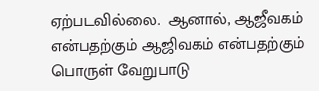ஏற்படவில்லை.  ஆனால், ஆஜீவகம் என்பதற்கும் ஆஜிவகம் என்பதற்கும் பொருள் வேறுபாடு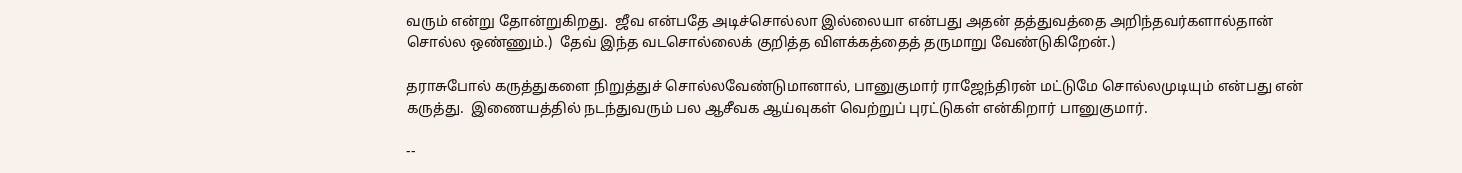வரும் என்று தோன்றுகிறது.  ஜீவ என்பதே அடிச்சொல்லா இல்லையா என்பது அதன் தத்துவத்தை அறிந்தவர்களால்தான் சொல்ல ஒண்ணும்.)  தேவ் இந்த வடசொல்லைக் குறித்த விளக்கத்தைத் தருமாறு வேண்டுகிறேன்.)

தராசுபோல் கருத்துகளை நிறுத்துச் சொல்லவேண்டுமானால், பானுகுமார் ராஜேந்திரன் மட்டுமே சொல்லமுடியும் என்பது என் கருத்து.  இணையத்தில் நடந்துவரும் பல ஆசீவக ஆய்வுகள் வெற்றுப் புரட்டுகள் என்கிறார் பானுகுமார்.

--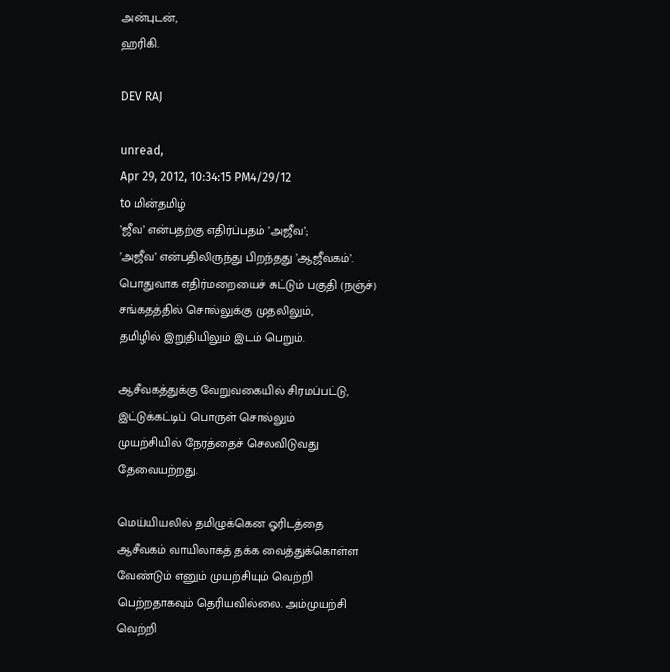அன்புடன்,
ஹரிகி.

DEV RAJ

unread,
Apr 29, 2012, 10:34:15 PM4/29/12
to மின்தமிழ்
’ஜீவ’ என்பதற்கு எதிர்ப்பதம் ’அஜீவ’;
’அஜீவ’ என்பதிலிருந்து பிறந்தது ’ஆஜீவகம்’.
பொதுவாக எதிர்மறையைச் சுட்டும் பகுதி (நஞ்ச்)
சங்கதத்தில் சொல்லுக்கு முதலிலும்,
தமிழில் இறுதியிலும் இடம் பெறும்.

ஆசீவகத்துக்கு வேறுவகையில் சிரமப்பட்டு,
இட்டுக்கட்டிப் பொருள் சொல்லும்
முயற்சியில் நேரத்தைச் செலவிடுவது
தேவையற்றது.

மெய்யியலில் தமிழுக்கென ஓரிடத்தை
ஆசீவகம் வாயிலாகத் தக்க வைத்துக்கொள்ள
வேண்டும் எனும் முயற்சியும் வெற்றி
பெற்றதாகவும் தெரியவில்லை. அம்முயற்சி
வெற்றி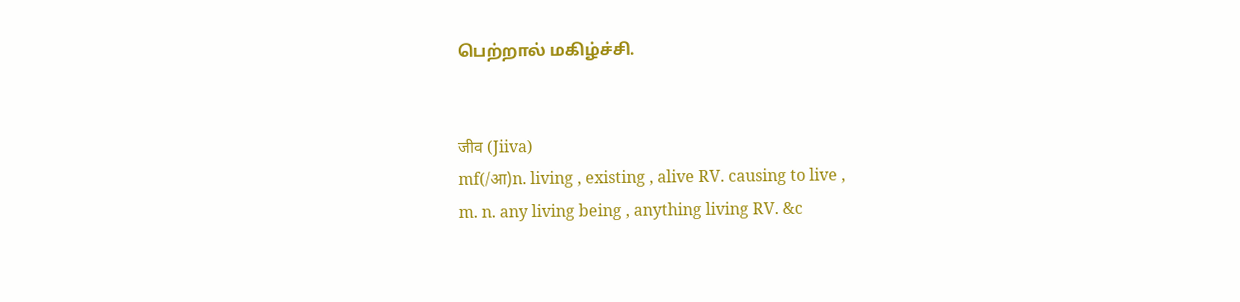பெற்றால் மகிழ்ச்சி.


जीव (Jiiva)
mf(/आ)n. living , existing , alive RV. causing to live ,
m. n. any living being , anything living RV. &c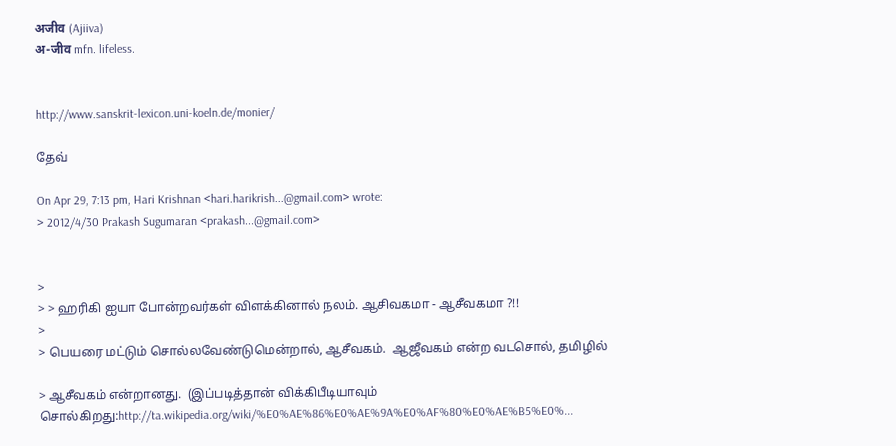अजीव (Ajiiva)
अ-जीव mfn. lifeless.


http://www.sanskrit-lexicon.uni-koeln.de/monier/

தேவ்

On Apr 29, 7:13 pm, Hari Krishnan <hari.harikrish...@gmail.com> wrote:
> 2012/4/30 Prakash Sugumaran <prakash...@gmail.com>


>
> > ஹரிகி ஐயா போன்றவர்கள் விளக்கினால் நலம். ஆசிவகமா - ஆசீவகமா ?!!
>
> பெயரை மட்டும் சொல்லவேண்டுமென்றால், ஆசீவகம்.  ஆஜீவகம் என்ற வடசொல், தமிழில்

> ஆசீவகம் என்றானது.  (இப்படித்தான் விக்கிபீடியாவும் சொல்கிறது:http://ta.wikipedia.org/wiki/%E0%AE%86%E0%AE%9A%E0%AF%80%E0%AE%B5%E0%...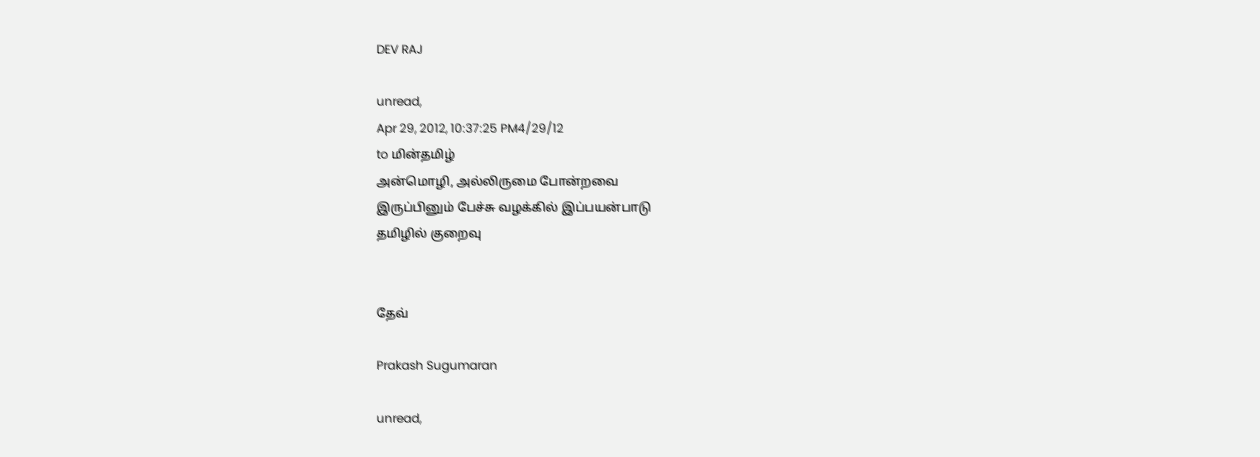DEV RAJ

unread,
Apr 29, 2012, 10:37:25 PM4/29/12
to மின்தமிழ்
அன்மொழி, அல்லிருமை போன்றவை
இருப்பினும் பேச்சு வழக்கில் இப்பயன்பாடு
தமிழில் குறைவு


தேவ்

Prakash Sugumaran

unread,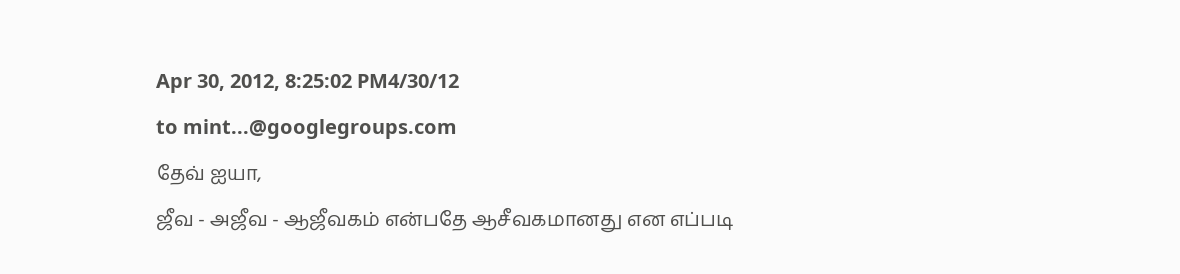Apr 30, 2012, 8:25:02 PM4/30/12
to mint...@googlegroups.com
தேவ் ஐயா,
ஜீவ - அஜீவ - ஆஜீவகம் என்பதே ஆசீவகமானது என எப்படி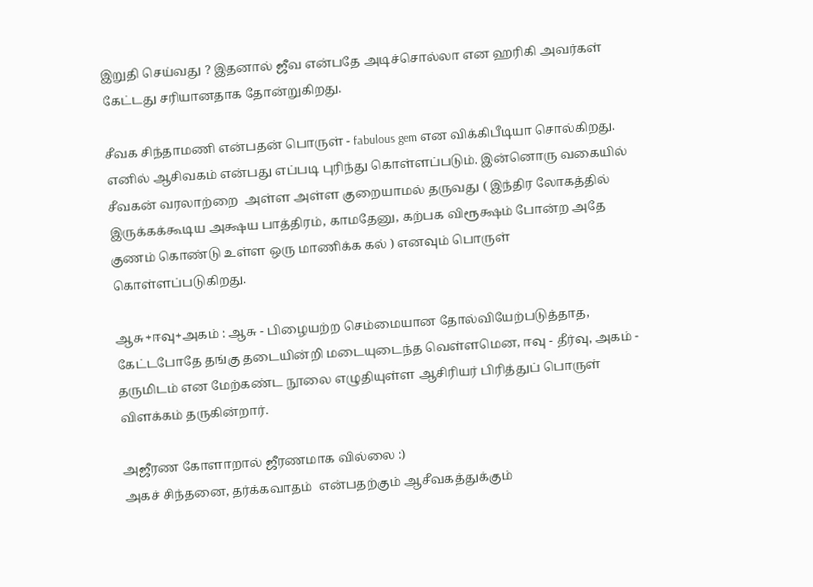இறுதி செய்வது ? இதனால் ஜீவ என்பதே அடிச்சொல்லா என ஹரிகி அவர்கள் கேட்டது சரியானதாக தோன்றுகிறது.

சீவக சிந்தாமணி என்பதன் பொருள் - fabulous gem என விக்கிபீடியா சொல்கிறது. எனில் ஆசிவகம் என்பது எப்படி புரிந்து கொள்ளப்படும். இன்னொரு வகையில் சீவகன் வரலாற்றை  அள்ள அள்ள குறையாமல் தருவது ( இந்திர லோகத்தில் இருக்கக்கூடிய அக்ஷய பாத்திரம், காமதேனு, கற்பக விரூக்ஷம் போன்ற அதே குணம் கொண்டு உள்ள ஒரு மாணிக்க கல் ) எனவும் பொருள் கொள்ளப்படுகிறது.

ஆசு+ஈவு+அகம் : ஆசு - பிழையற்ற செம்மையான தோல்வியேற்படுத்தாத, கேட்டபோதே தங்கு தடையின்றி மடையுடைந்த வெள்ளமென, ஈவு - தீர்வு, அகம் - தருமிடம் என மேற்கண்ட நூலை எழுதியுள்ள ஆசிரியர் பிரித்துப் பொருள் விளக்கம் தருகின்றார்.

அஜீரண கோளாறால் ஜீரணமாக வில்லை :)
அகச் சிந்தனை, தர்க்கவாதம்  என்பதற்கும் ஆசீவகத்துக்கும்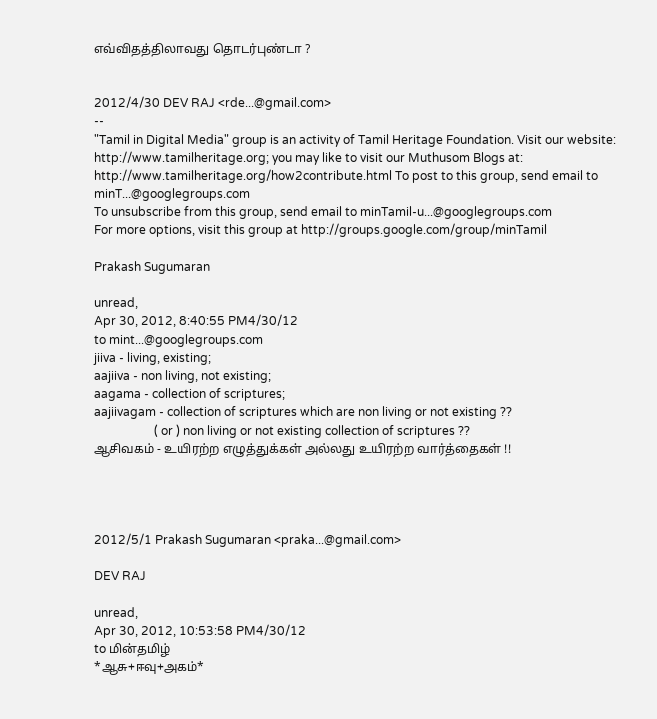எவ்விதத்திலாவது தொடர்புண்டா ?


2012/4/30 DEV RAJ <rde...@gmail.com>
--
"Tamil in Digital Media" group is an activity of Tamil Heritage Foundation. Visit our website: http://www.tamilheritage.org; you may like to visit our Muthusom Blogs at: http://www.tamilheritage.org/how2contribute.html To post to this group, send email to minT...@googlegroups.com
To unsubscribe from this group, send email to minTamil-u...@googlegroups.com
For more options, visit this group at http://groups.google.com/group/minTamil

Prakash Sugumaran

unread,
Apr 30, 2012, 8:40:55 PM4/30/12
to mint...@googlegroups.com
jiiva - living, existing;
aajiiva - non living, not existing;
aagama - collection of scriptures;
aajiivagam - collection of scriptures which are non living or not existing ??
                    ( or ) non living or not existing collection of scriptures ??
ஆசிவகம் - உயிரற்ற எழுத்துக்கள் அல்லது உயிரற்ற வார்த்தைகள் !!




2012/5/1 Prakash Sugumaran <praka...@gmail.com>

DEV RAJ

unread,
Apr 30, 2012, 10:53:58 PM4/30/12
to மின்தமிழ்
*ஆசு+ஈவு+அகம்*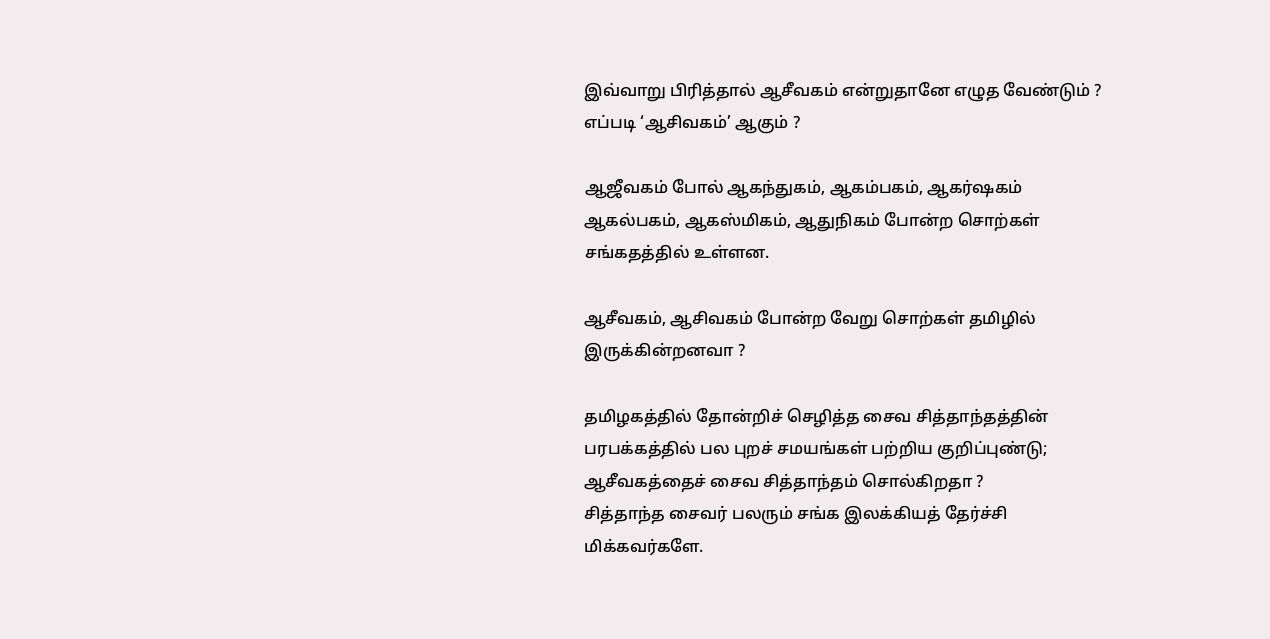இவ்வாறு பிரித்தால் ஆசீவகம் என்றுதானே எழுத வேண்டும் ?
எப்படி ‘ஆசிவகம்’ ஆகும் ?

ஆஜீவகம் போல் ஆகந்துகம், ஆகம்பகம், ஆகர்ஷகம்
ஆகல்பகம், ஆகஸ்மிகம், ஆதுநிகம் போன்ற சொற்கள்
சங்கதத்தில் உள்ளன.

ஆசீவகம், ஆசிவகம் போன்ற வேறு சொற்கள் தமிழில்
இருக்கின்றனவா ?

தமிழகத்தில் தோன்றிச் செழித்த சைவ சித்தாந்தத்தின்
பரபக்கத்தில் பல புறச் சமயங்கள் பற்றிய குறிப்புண்டு;
ஆசீவகத்தைச் சைவ சித்தாந்தம் சொல்கிறதா ?
சித்தாந்த சைவர் பலரும் சங்க இலக்கியத் தேர்ச்சி
மிக்கவர்களே.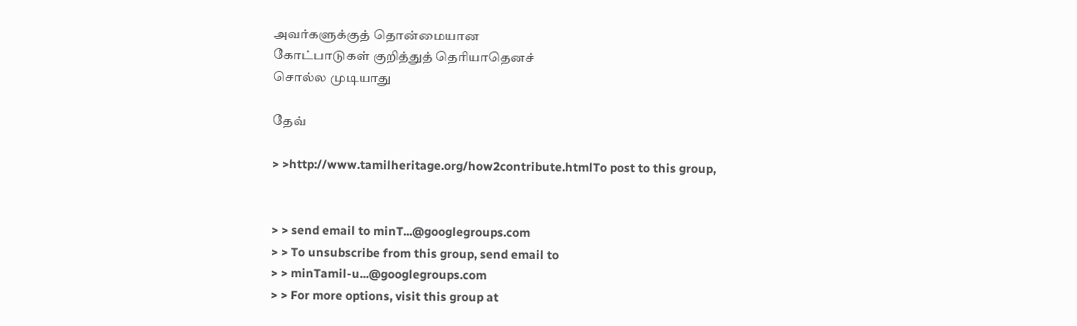அவர்களுக்குத் தொன்மையான
கோட்பாடுகள் குறித்துத் தெரியாதெனச்
சொல்ல முடியாது

தேவ்

> >http://www.tamilheritage.org/how2contribute.htmlTo post to this group,


> > send email to minT...@googlegroups.com
> > To unsubscribe from this group, send email to
> > minTamil-u...@googlegroups.com
> > For more options, visit this group at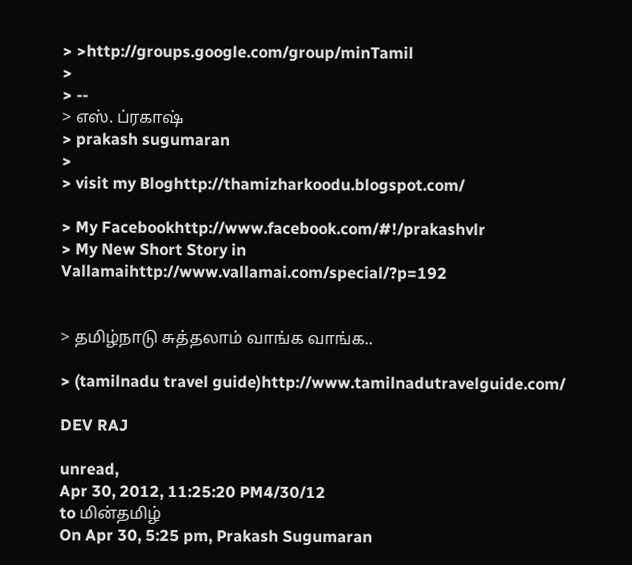> >http://groups.google.com/group/minTamil
>
> --
> எஸ். ப்ரகாஷ்
> prakash sugumaran
>
> visit my Bloghttp://thamizharkoodu.blogspot.com/

> My Facebookhttp://www.facebook.com/#!/prakashvlr
> My New Short Story in Vallamaihttp://www.vallamai.com/special/?p=192


> தமிழ்நாடு சுத்தலாம் வாங்க வாங்க..

> (tamilnadu travel guide)http://www.tamilnadutravelguide.com/

DEV RAJ

unread,
Apr 30, 2012, 11:25:20 PM4/30/12
to மின்தமிழ்
On Apr 30, 5:25 pm, Prakash Sugumaran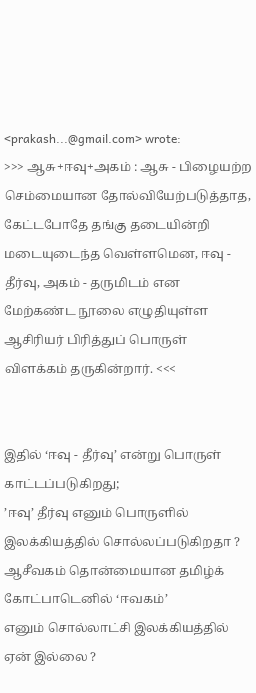<prakash...@gmail.com> wrote:
>>> ஆசு+ஈவு+அகம் : ஆசு - பிழையற்ற செம்மையான தோல்வியேற்படுத்தாத, கேட்டபோதே தங்கு தடையின்றி மடையுடைந்த வெள்ளமென, ஈவு - தீர்வு, அகம் - தருமிடம் என மேற்கண்ட நூலை எழுதியுள்ள ஆசிரியர் பிரித்துப் பொருள் விளக்கம் தருகின்றார். <<<


இதில் ‘ஈவு - தீர்வு’ என்று பொருள் காட்டப்படுகிறது;
’ஈவு’ தீர்வு எனும் பொருளில் இலக்கியத்தில் சொல்லப்படுகிறதா ?
ஆசீவகம் தொன்மையான தமிழ்க் கோட்பாடெனில் ‘ஈவகம்’
எனும் சொல்லாட்சி இலக்கியத்தில் ஏன் இல்லை ?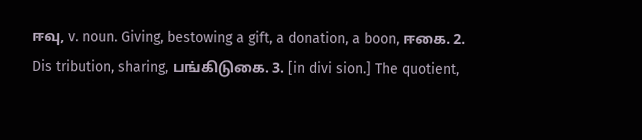ஈவு, v. noun. Giving, bestowing a gift, a donation, a boon, ஈகை. 2.
Dis tribution, sharing, பங்கிடுகை. 3. [in divi sion.] The quotient,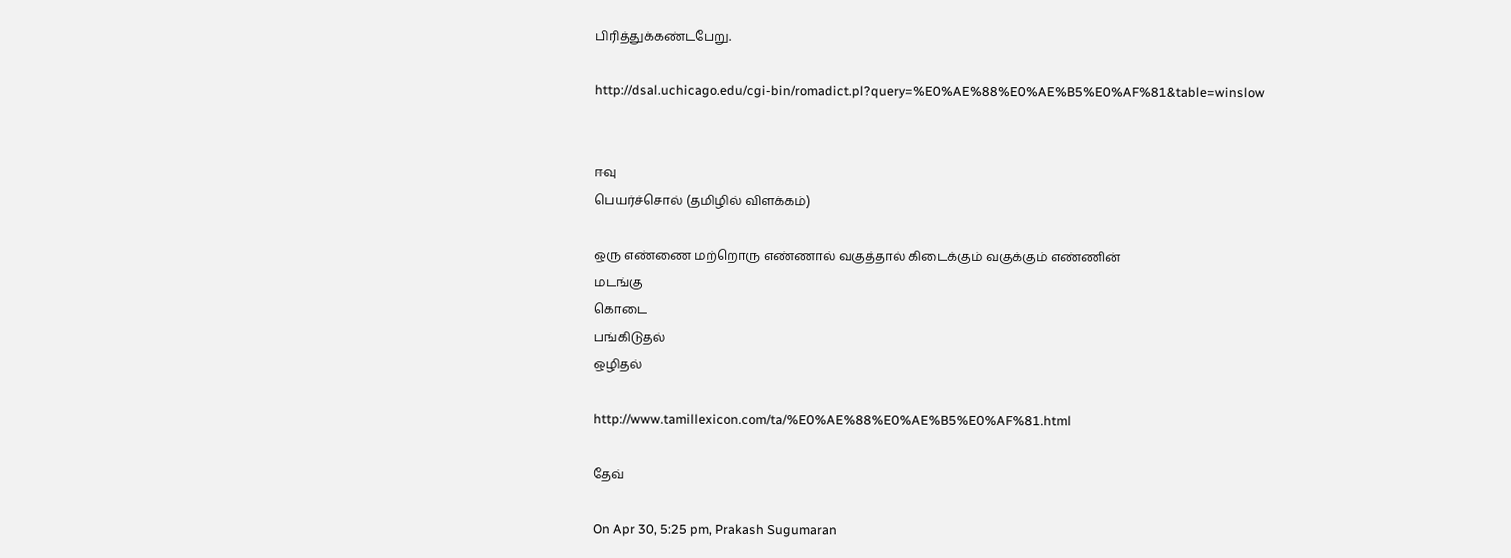பிரித்துக்கண்டபேறு.

http://dsal.uchicago.edu/cgi-bin/romadict.pl?query=%E0%AE%88%E0%AE%B5%E0%AF%81&table=winslow


ஈவு
பெயர்ச்சொல் (தமிழில் விளக்கம்)

ஒரு எண்ணை மற்றொரு எண்ணால் வகுத்தால் கிடைக்கும் வகுக்கும் எண்ணின்
மடங்கு
கொடை
பங்கிடுதல்
ஒழிதல்

http://www.tamillexicon.com/ta/%E0%AE%88%E0%AE%B5%E0%AF%81.html

தேவ்

On Apr 30, 5:25 pm, Prakash Sugumaran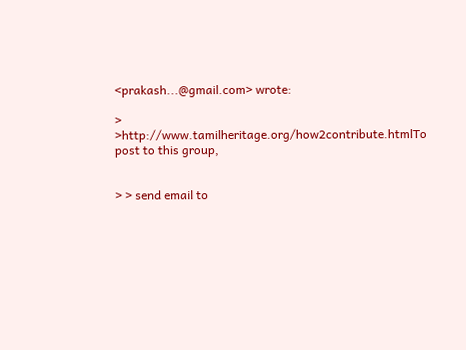<prakash...@gmail.com> wrote:

> >http://www.tamilheritage.org/how2contribute.htmlTo post to this group,


> > send email to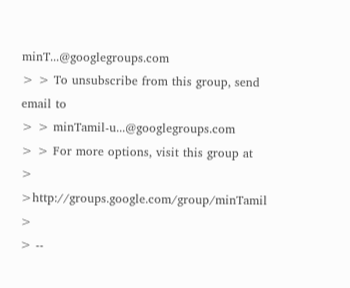minT...@googlegroups.com
> > To unsubscribe from this group, send email to
> > minTamil-u...@googlegroups.com
> > For more options, visit this group at
> >http://groups.google.com/group/minTamil
>
> --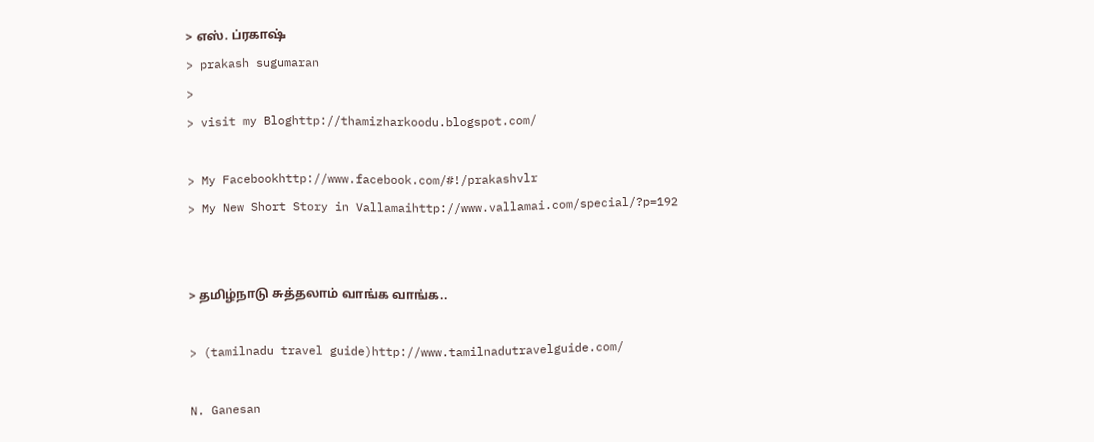> எஸ். ப்ரகாஷ்
> prakash sugumaran
>
> visit my Bloghttp://thamizharkoodu.blogspot.com/

> My Facebookhttp://www.facebook.com/#!/prakashvlr
> My New Short Story in Vallamaihttp://www.vallamai.com/special/?p=192


> தமிழ்நாடு சுத்தலாம் வாங்க வாங்க..

> (tamilnadu travel guide)http://www.tamilnadutravelguide.com/

N. Ganesan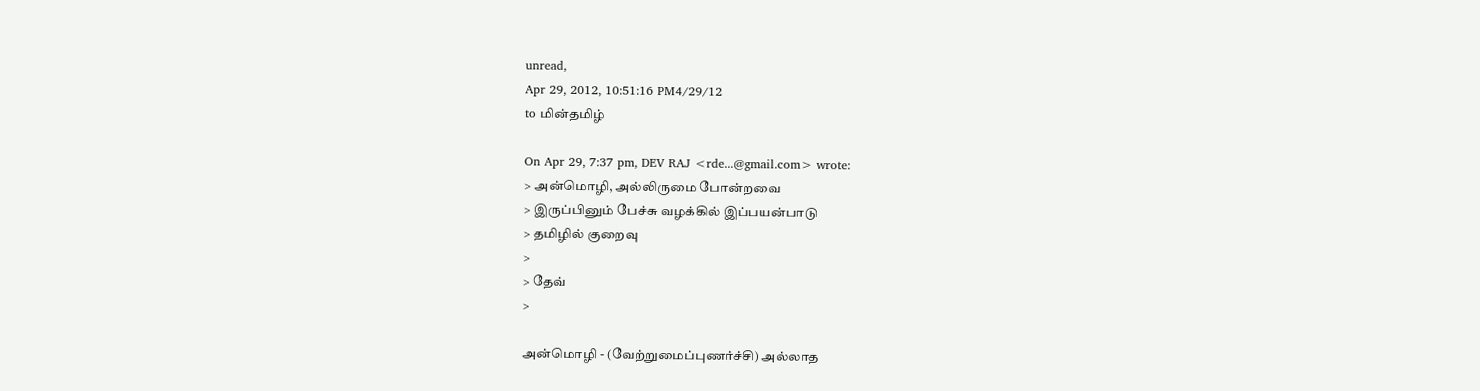unread,
Apr 29, 2012, 10:51:16 PM4/29/12
to மின்தமிழ்

On Apr 29, 7:37 pm, DEV RAJ <rde...@gmail.com> wrote:
> அன்மொழி, அல்லிருமை போன்றவை
> இருப்பினும் பேச்சு வழக்கில் இப்பயன்பாடு
> தமிழில் குறைவு
>
> தேவ்
>

அன்மொழி - (வேற்றுமைப்புணர்ச்சி) அல்லாத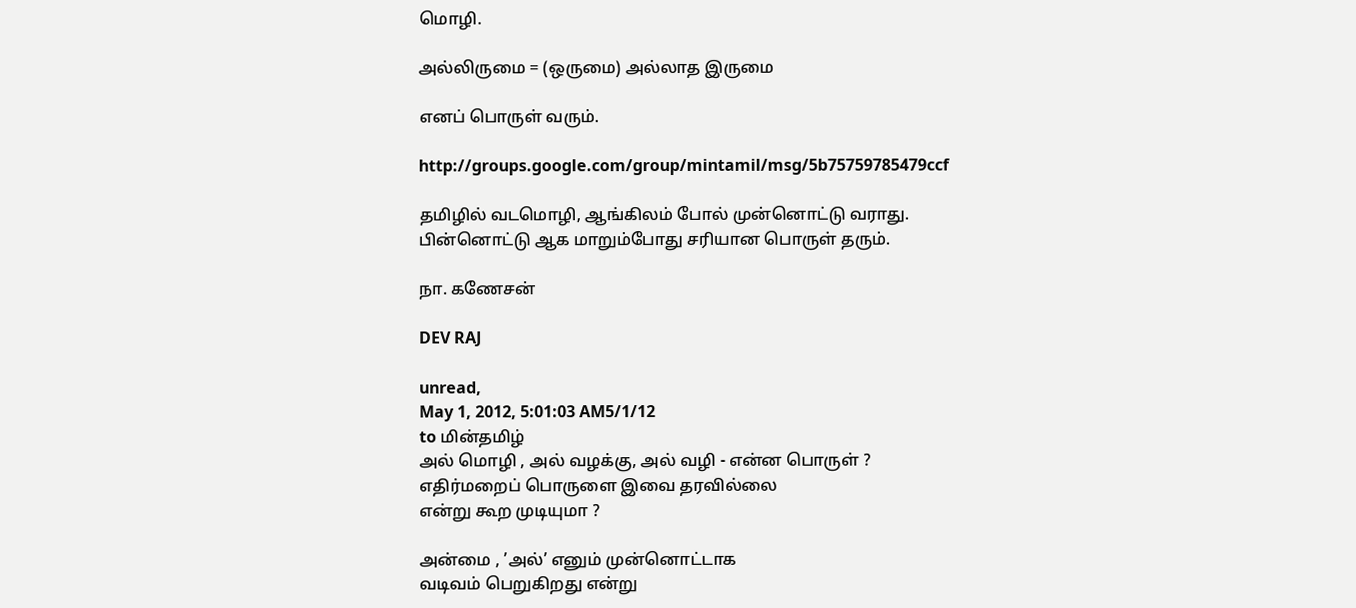மொழி.

அல்லிருமை = (ஒருமை) அல்லாத இருமை

எனப் பொருள் வரும்.

http://groups.google.com/group/mintamil/msg/5b75759785479ccf

தமிழில் வடமொழி, ஆங்கிலம் போல் முன்னொட்டு வராது.
பின்னொட்டு ஆக மாறும்போது சரியான பொருள் தரும்.

நா. கணேசன்

DEV RAJ

unread,
May 1, 2012, 5:01:03 AM5/1/12
to மின்தமிழ்
அல் மொழி , அல் வழக்கு, அல் வழி - என்ன பொருள் ?
எதிர்மறைப் பொருளை இவை தரவில்லை
என்று கூற முடியுமா ?

அன்மை , ’அல்’ எனும் முன்னொட்டாக
வடிவம் பெறுகிறது என்று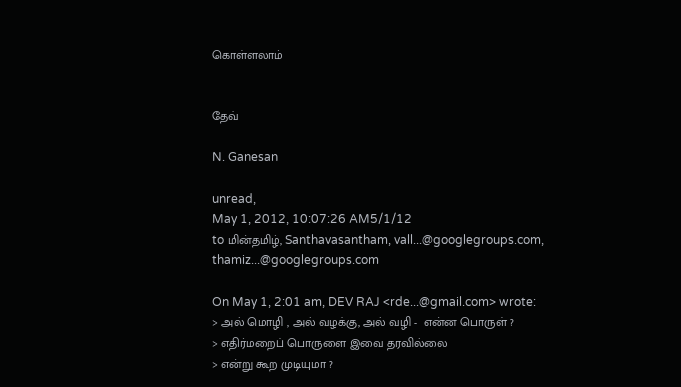கொள்ளலாம்


தேவ்

N. Ganesan

unread,
May 1, 2012, 10:07:26 AM5/1/12
to மின்தமிழ், Santhavasantham, vall...@googlegroups.com, thamiz...@googlegroups.com

On May 1, 2:01 am, DEV RAJ <rde...@gmail.com> wrote:
> அல் மொழி , அல் வழக்கு, அல் வழி -  என்ன பொருள் ?
> எதிர்மறைப் பொருளை இவை தரவில்லை
> என்று கூற முடியுமா ?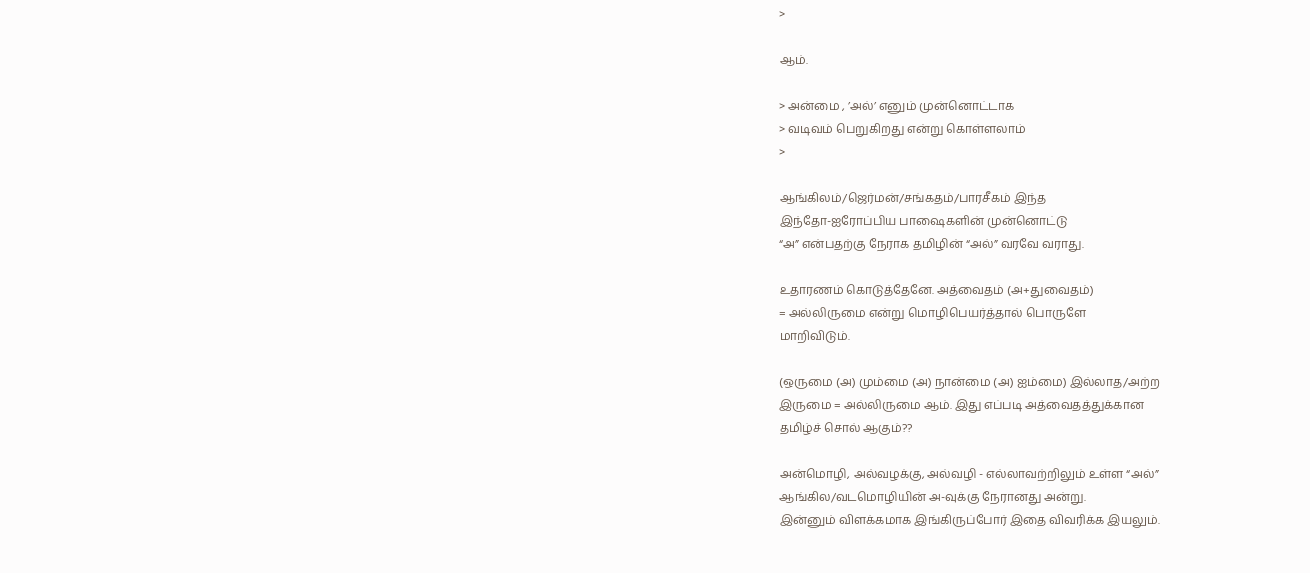>

ஆம்.

> அன்மை , ’அல்’ எனும் முன்னொட்டாக
> வடிவம் பெறுகிறது என்று கொள்ளலாம்
>

ஆங்கிலம்/ஜெர்மன்/சங்கதம்/பாரசீகம் இந்த
இந்தோ-ஐரோப்பிய பாஷைகளின் முன்னொட்டு
“அ” என்பதற்கு நேராக தமிழின் “அல்” வரவே வராது.

உதாரணம் கொடுத்தேனே. அத்வைதம் (அ+துவைதம்)
= அல்லிருமை என்று மொழிபெயர்த்தால் பொருளே
மாறிவிடும்.

(ஒருமை (அ) மும்மை (அ) நான்மை (அ) ஐம்மை) இல்லாத/அற்ற
இருமை = அல்லிருமை ஆம். இது எப்படி அத்வைதத்துக்கான
தமிழ்ச் சொல் ஆகும்??

அன்மொழி, அல்வழக்கு, அல்வழி - எல்லாவற்றிலும் உள்ள “அல்”
ஆங்கில/வடமொழியின் அ-வுக்கு நேரானது அன்று.
இன்னும் விளக்கமாக இங்கிருப்போர் இதை விவரிக்க இயலும்.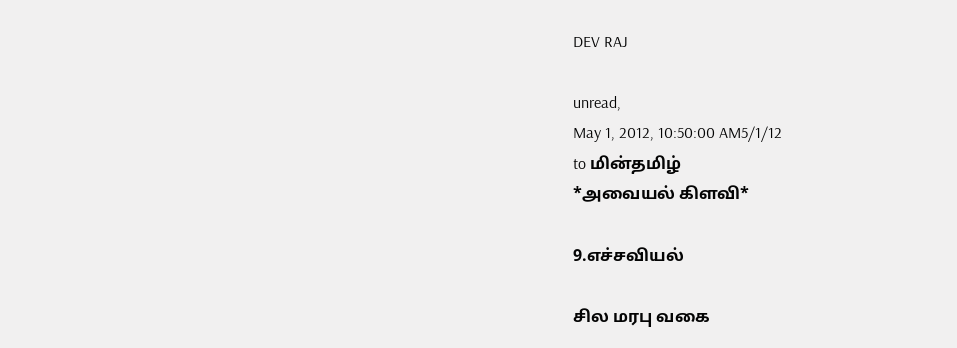DEV RAJ

unread,
May 1, 2012, 10:50:00 AM5/1/12
to மின்தமிழ்
*அவையல் கிளவி*

9.எச்சவியல்

சில மரபு வகை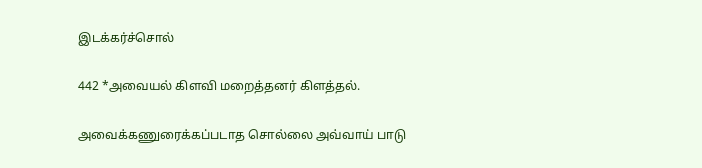இடக்கர்ச்சொல்

442 *அவையல் கிளவி மறைத்தனர் கிளத்தல்.

அவைக்கணுரைக்கப்படாத சொல்லை அவ்வாய் பாடு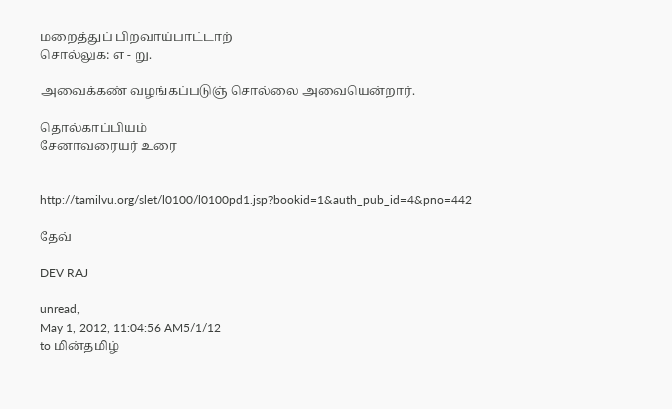மறைத்துப் பிறவாய்பாட்டாற்
சொல்லுக: எ - று.

அவைக்கண் வழங்கப்படுஞ் சொல்லை அவையென்றார்.

தொல்காப்பியம்
சேனாவரையர் உரை


http://tamilvu.org/slet/l0100/l0100pd1.jsp?bookid=1&auth_pub_id=4&pno=442

தேவ்

DEV RAJ

unread,
May 1, 2012, 11:04:56 AM5/1/12
to மின்தமிழ்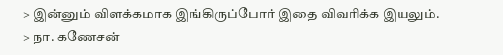> இன்னும் விளக்கமாக இங்கிருப்போர் இதை விவரிக்க இயலும்.
> நா. கணேசன்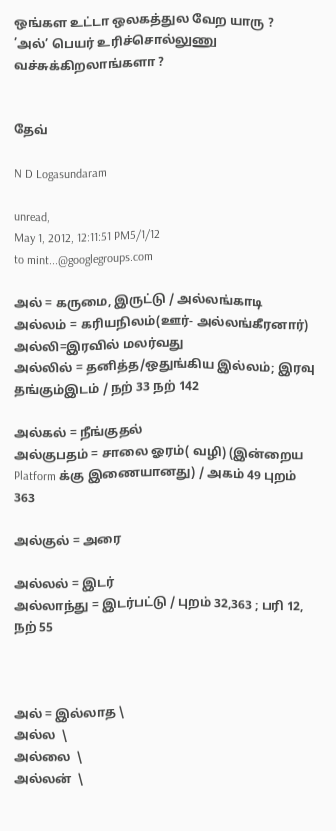ஒங்கள உட்டா ஒலகத்துல வேற யாரு ?
’அல்’ பெயர் உரிச்சொல்லுணு வச்சுக்கிறலாங்களா ?


தேவ்

N D Logasundaram

unread,
May 1, 2012, 12:11:51 PM5/1/12
to mint...@googlegroups.com

அல் = கருமை, இருட்டு / அல்லங்காடி
அல்லம் = கரியநிலம்(ஊர்- அல்லங்கீரனார்)
அல்லி=இரவில் மலர்வது
அல்லில் = தனித்த/ஒதுங்கிய இல்லம்; இரவு தங்கும்இடம் / நற் 33 நற் 142

அல்கல் = நீங்குதல்
அல்குபதம் = சாலை ஓரம்( வழி) (இன்றைய Platform க்கு இணையானது) / அகம் 49 புறம் 363

அல்குல் = அரை

அல்லல் = இடர்
அல்லாந்து = இடர்பட்டு / புறம் 32,363 ; பரி 12, நற் 55



அல் = இல்லாத \
அல்ல  \
அல்லை  \
அல்லன்  \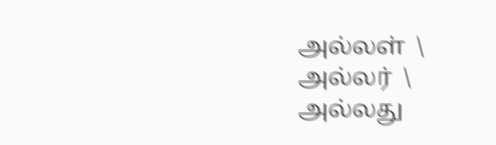அல்லள்  \
அல்லர்  \
அல்லது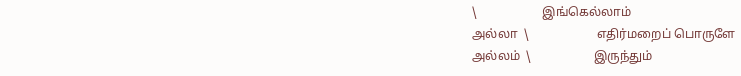\                     இங்கெல்லாம்
அல்லா  \                      எதிர்மறைப் பொருளே
அல்லம்  \                    இருந்தும்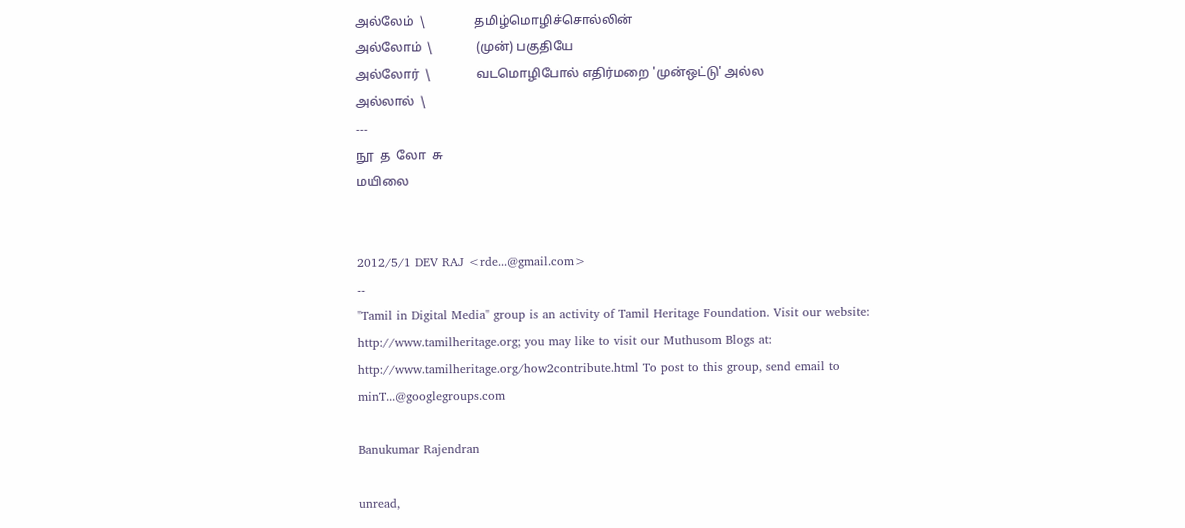அல்லேம்  \                தமிழ்மொழிச்சொல்லின்
அல்லோம்  \              (முன்) பகுதியே
அல்லோர்  \               வடமொழிபோல் எதிர்மறை 'முன்ஒட்டு' அல்ல
அல்லால்  \
---
நூ  த  லோ  சு
மயிலை


2012/5/1 DEV RAJ <rde...@gmail.com>
--
"Tamil in Digital Media" group is an activity of Tamil Heritage Foundation. Visit our website: http://www.tamilheritage.org; you may like to visit our Muthusom Blogs at: http://www.tamilheritage.org/how2contribute.html To post to this group, send email to minT...@googlegroups.com

Banukumar Rajendran

unread,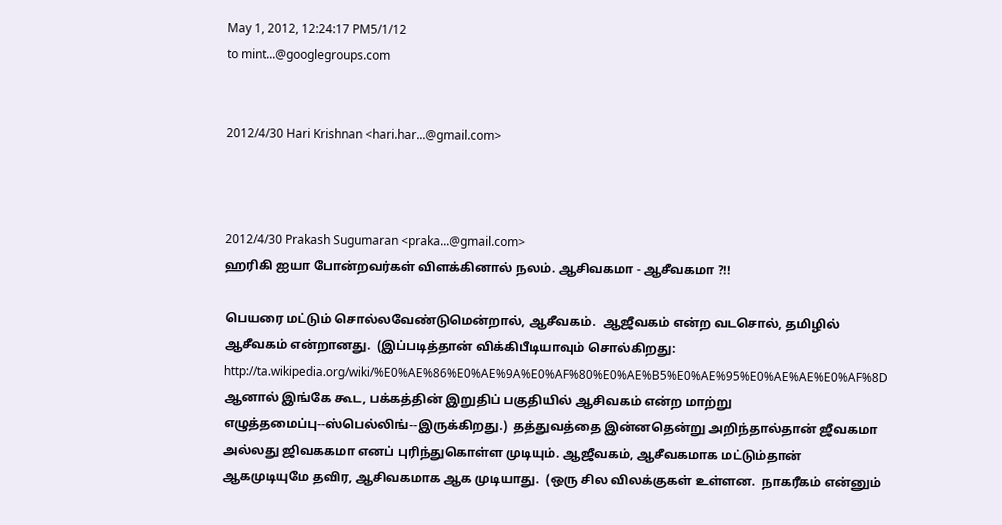May 1, 2012, 12:24:17 PM5/1/12
to mint...@googlegroups.com


2012/4/30 Hari Krishnan <hari.har...@gmail.com>



2012/4/30 Prakash Sugumaran <praka...@gmail.com>
ஹரிகி ஐயா போன்றவர்கள் விளக்கினால் நலம். ஆசிவகமா - ஆசீவகமா ?!!

பெயரை மட்டும் சொல்லவேண்டுமென்றால், ஆசீவகம்.  ஆஜீவகம் என்ற வடசொல், தமிழில் ஆசீவகம் என்றானது.  (இப்படித்தான் விக்கிபீடியாவும் சொல்கிறது:  http://ta.wikipedia.org/wiki/%E0%AE%86%E0%AE%9A%E0%AF%80%E0%AE%B5%E0%AE%95%E0%AE%AE%E0%AF%8D  ஆனால் இங்கே கூட, பக்கத்தின் இறுதிப் பகுதியில் ஆசிவகம் என்ற மாற்று எழுத்தமைப்பு--ஸ்பெல்லிங்--இருக்கிறது.)  தத்துவத்தை இன்னதென்று அறிந்தால்தான் ஜீவகமா அல்லது ஜிவககமா எனப் புரிந்துகொள்ள முடியும். ஆஜீவகம், ஆசீவகமாக மட்டும்தான் ஆகமுடியுமே தவிர, ஆசிவகமாக ஆக முடியாது.  (ஒரு சில விலக்குகள் உள்ளன.  நாகரீகம் என்னும்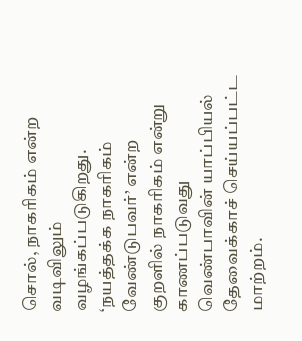சொல், நாகரிகம் என்ற வடிவிலும் வழங்கப்படுகிறது.  ‘நயத்தக்க நாகரிகம் வேண்டுபவர்’ என்ற குறளில் நாகரிகம் என்று காணப்படுவது வெண்பாவின் யாப்பியல் தேவைக்காச் செய்யப்பட்ட மாற்றம்.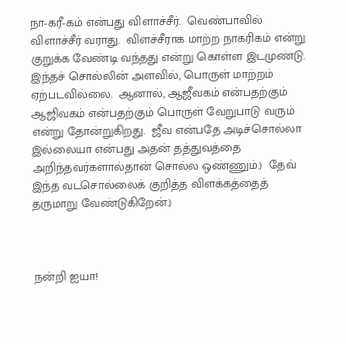நா-கரீ-கம் என்பது விளாச்சீர்.  வெண்பாவில் விளாச்சீர் வராது.  விளச்சீராக மாற்ற நாகரிகம் என்று குறுக்க வேண்டி வந்தது என்று கொள்ள இடமுண்டு.  இந்தச் சொல்லின் அளவில், பொருள் மாற்றம் ஏற்படவில்லை.  ஆனால், ஆஜீவகம் என்பதற்கும் ஆஜிவகம் என்பதற்கும் பொருள் வேறுபாடு வரும் என்று தோன்றுகிறது.  ஜீவ என்பதே அடிச்சொல்லா இல்லையா என்பது அதன் தத்துவத்தை அறிந்தவர்களால்தான் சொல்ல ஒண்ணும்.)  தேவ் இந்த வடசொல்லைக் குறித்த விளக்கத்தைத் தருமாறு வேண்டுகிறேன்.)



நன்றி ஐயா!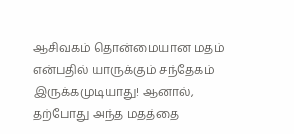ஆசிவகம் தொன்மையான மதம் என்பதில் யாருக்கும் சந்தேகம் இருக்கமுடியாது! ஆனால், தற்போது அந்த மதத்தை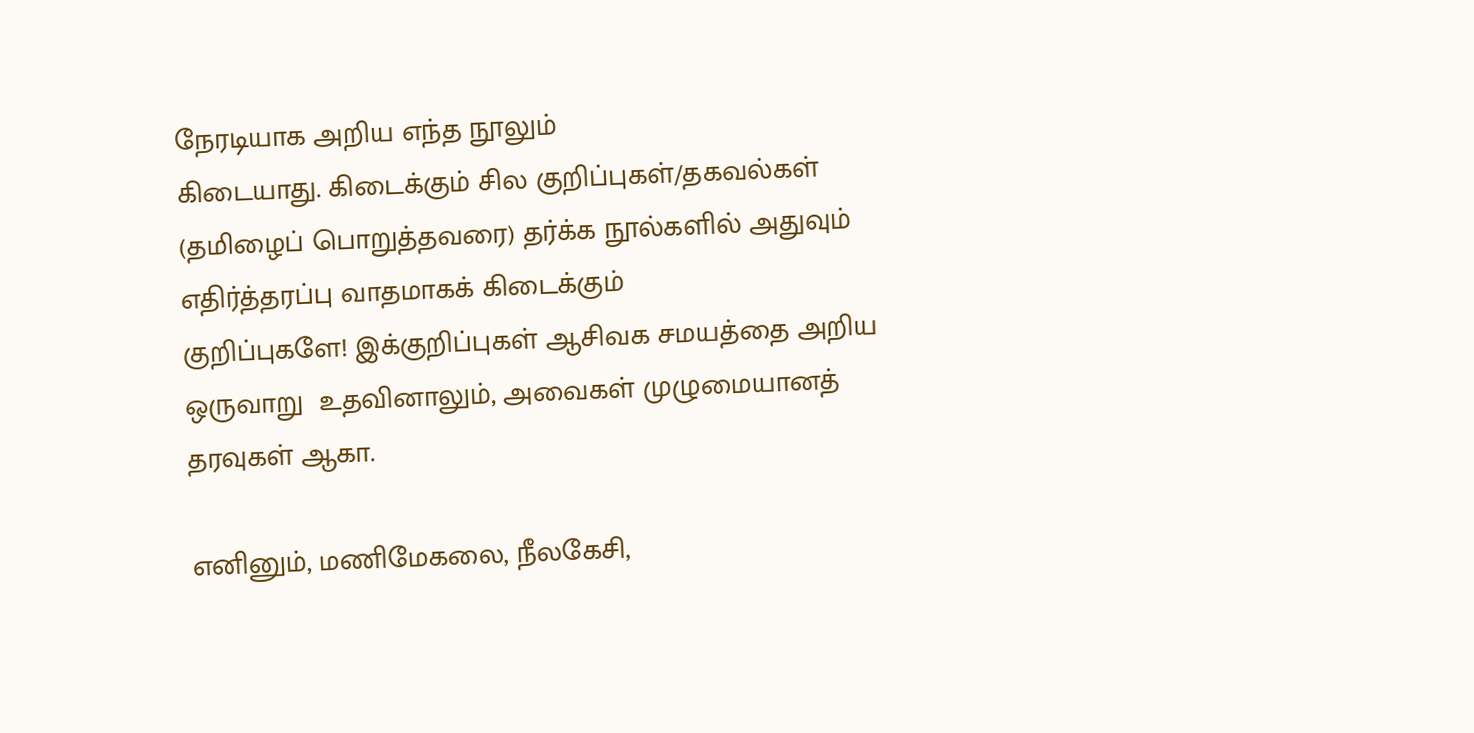நேரடியாக அறிய எந்த நூலும்
கிடையாது. கிடைக்கும் சில குறிப்புகள்/தகவல்கள் (தமிழைப் பொறுத்தவரை) தர்க்க நூல்களில் அதுவும் எதிர்த்தரப்பு வாதமாகக் கிடைக்கும்
குறிப்புகளே! இக்குறிப்புகள் ஆசிவக சமயத்தை அறிய ஒருவாறு  உதவினாலும், அவைகள் முழுமையானத் தரவுகள் ஆகா.

எனினும், மணிமேகலை, நீலகேசி,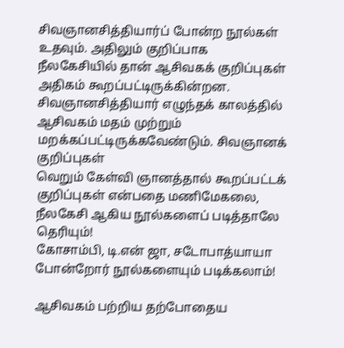சிவஞானசித்தியார்ப் போன்ற நூல்கள் உதவும். அதிலும் குறிப்பாக நீலகேசியில் தான் ஆசிவகக் குறிப்புகள்
அதிகம் கூறப்பட்டிருக்கின்றன. சிவஞானசித்தியார் எழுந்தக் காலத்தில் ஆசிவகம் மதம் முற்றும் மறக்கப்பட்டிருக்கவேண்டும். சிவஞானக் குறிப்புகள்
வெறும் கேள்வி ஞானத்தால் கூறப்பட்டக் குறிப்புகள் என்பதை மணிமேகலை, நீலகேசி ஆகிய நூல்களைப் படித்தாலே தெரியும்!
கோசாம்பி, டி.என் ஜா, சடோபாத்யாயா போன்றோர் நூல்களையும் படிக்கலாம்!

ஆசிவகம் பற்றிய தற்போதைய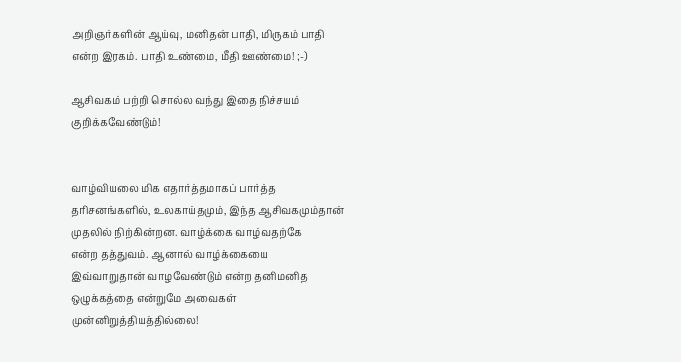அறிஞர்களின் ஆய்வு, மனிதன் பாதி, மிருகம் பாதி என்ற இரகம். பாதி உண்மை, மீதி ஊண்மை! ;-)

ஆசிவகம் பற்றி சொல்ல வந்து இதை நிச்சயம் குறிக்கவேண்டும்!


வாழ்வியலை மிக எதார்த்தமாகப் பார்த்த தரிசனங்களில், உலகாய்தமும், இந்த ஆசிவகமும்தான் முதலில் நிற்கின்றன. வாழ்க்கை வாழ்வதற்கே
என்ற தத்துவம். ஆனால் வாழ்க்கையை  இவ்வாறுதான் வாழவேண்டும் என்ற தனிமனித ஒழுக்கத்தை என்றுமே அவைகள் முன்னிறுத்தியத்தில்லை!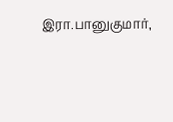இரா.பானுகுமார்,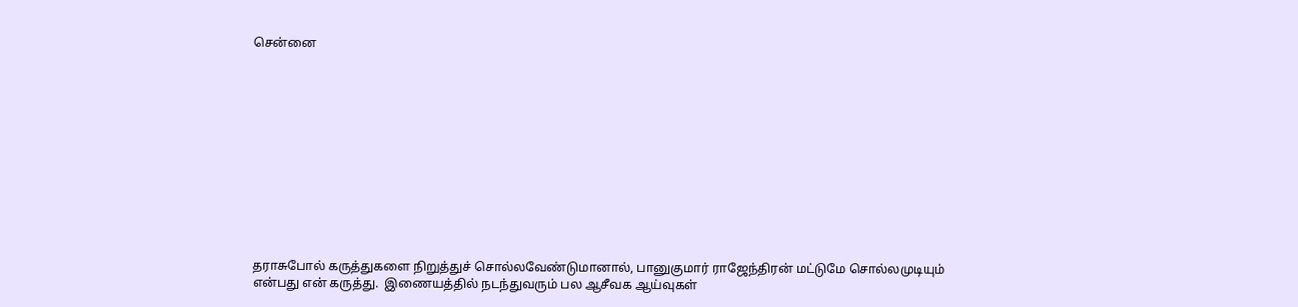சென்னை












தராசுபோல் கருத்துகளை நிறுத்துச் சொல்லவேண்டுமானால், பானுகுமார் ராஜேந்திரன் மட்டுமே சொல்லமுடியும் என்பது என் கருத்து.  இணையத்தில் நடந்துவரும் பல ஆசீவக ஆய்வுகள்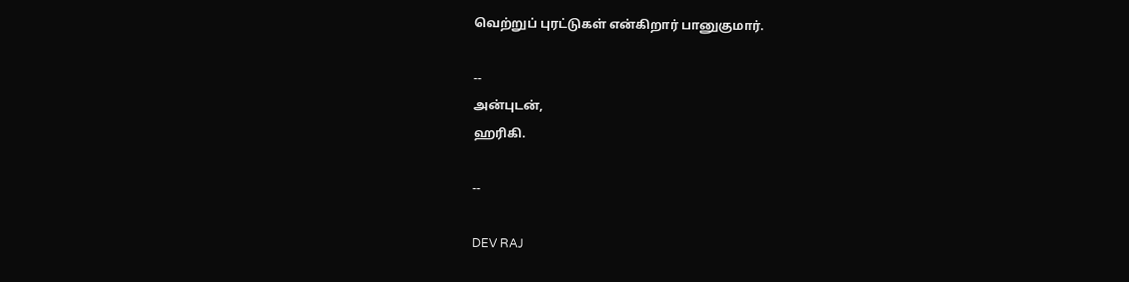வெற்றுப் புரட்டுகள் என்கிறார் பானுகுமார்.

--
அன்புடன்,
ஹரிகி.

--

DEV RAJ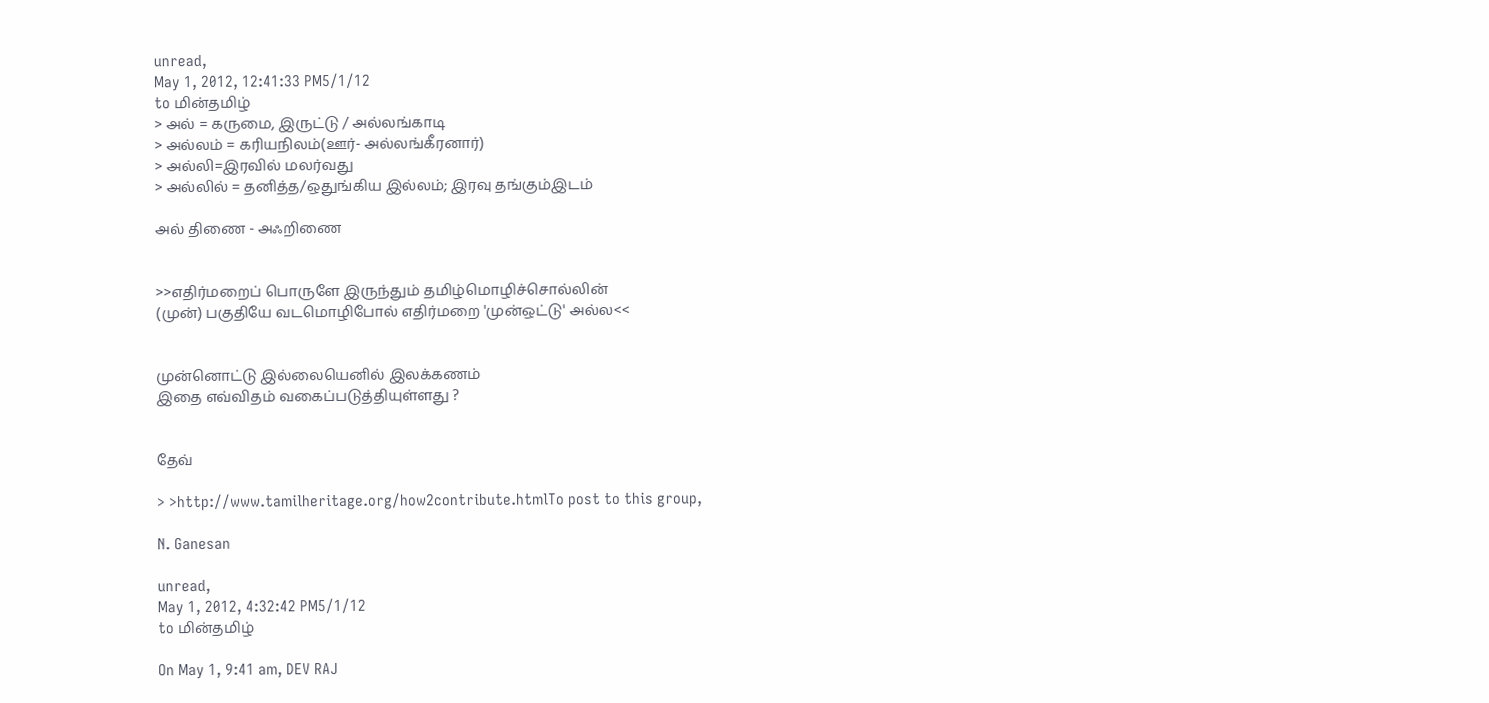unread,
May 1, 2012, 12:41:33 PM5/1/12
to மின்தமிழ்
> அல் = கருமை, இருட்டு / அல்லங்காடி
> அல்லம் = கரியநிலம்(ஊர்- அல்லங்கீரனார்)
> அல்லி=இரவில் மலர்வது
> அல்லில் = தனித்த/ஒதுங்கிய இல்லம்; இரவு தங்கும்இடம்

அல் திணை - அஃறிணை


>>எதிர்மறைப் பொருளே இருந்தும் தமிழ்மொழிச்சொல்லின்
(முன்) பகுதியே வடமொழிபோல் எதிர்மறை 'முன்ஒட்டு' அல்ல<<


முன்னொட்டு இல்லையெனில் இலக்கணம்
இதை எவ்விதம் வகைப்படுத்தியுள்ளது ?


தேவ்

> >http://www.tamilheritage.org/how2contribute.htmlTo post to this group,

N. Ganesan

unread,
May 1, 2012, 4:32:42 PM5/1/12
to மின்தமிழ்

On May 1, 9:41 am, DEV RAJ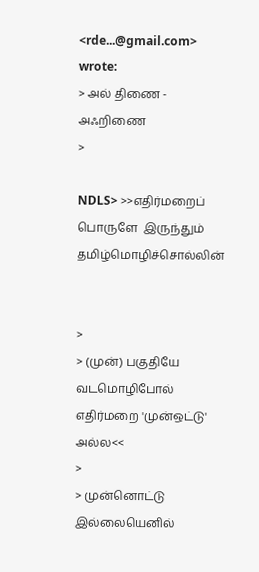<rde...@gmail.com> wrote:
> அல் திணை - அஃறிணை
>

NDLS> >>எதிர்மறைப் பொருளே  இருந்தும்   தமிழ்மொழிச்சொல்லின்


>
> (முன்) பகுதியே  வடமொழிபோல் எதிர்மறை 'முன்ஒட்டு' அல்ல<<
>
> முன்னொட்டு இல்லையெனில்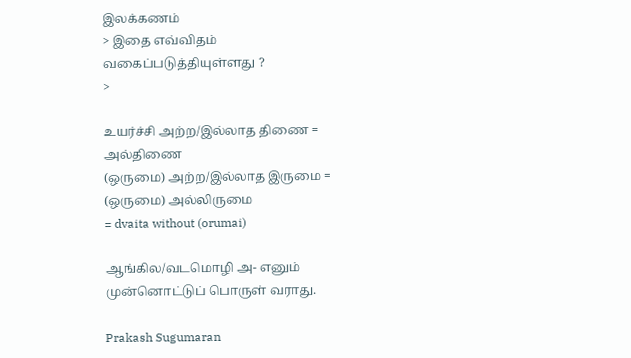இலக்கணம்
> இதை எவ்விதம் வகைப்படுத்தியுள்ளது ?
>

உயர்ச்சி அற்ற/இல்லாத திணை = அல்திணை
(ஒருமை) அற்ற/இல்லாத இருமை = (ஒருமை) அல்லிருமை
= dvaita without (orumai)

ஆங்கில/வடமொழி அ- எனும் முன்னொட்டுப் பொருள் வராது.

Prakash Sugumaran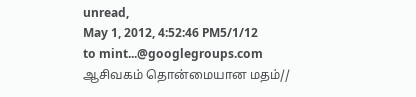unread,
May 1, 2012, 4:52:46 PM5/1/12
to mint...@googlegroups.com
ஆசிவகம் தொன்மையான மதம்//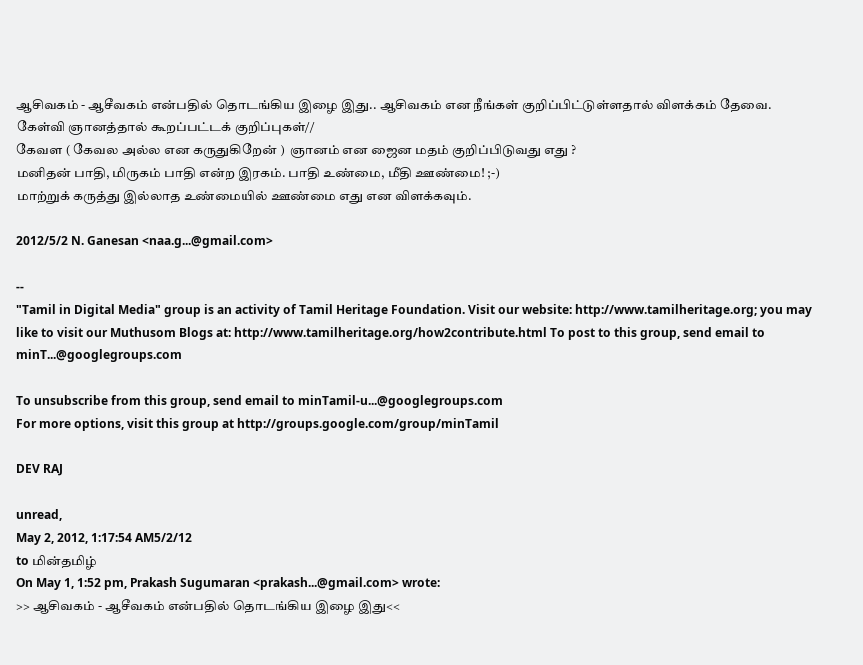ஆசிவகம் - ஆசீவகம் என்பதில் தொடங்கிய இழை இது.. ஆசிவகம் என நீங்கள் குறிப்பிட்டுள்ளதால் விளக்கம் தேவை.
கேள்வி ஞானத்தால் கூறப்பட்டக் குறிப்புகள்//
கேவள ( கேவல அல்ல என கருதுகிறேன் )  ஞானம் என ஜைன மதம் குறிப்பிடுவது எது ?
மனிதன் பாதி, மிருகம் பாதி என்ற இரகம். பாதி உண்மை, மீதி ஊண்மை! ;-)
மாற்றுக் கருத்து இல்லாத உண்மையில் ஊண்மை எது என விளக்கவும்.

2012/5/2 N. Ganesan <naa.g...@gmail.com>

--
"Tamil in Digital Media" group is an activity of Tamil Heritage Foundation. Visit our website: http://www.tamilheritage.org; you may like to visit our Muthusom Blogs at: http://www.tamilheritage.org/how2contribute.html To post to this group, send email to minT...@googlegroups.com

To unsubscribe from this group, send email to minTamil-u...@googlegroups.com
For more options, visit this group at http://groups.google.com/group/minTamil

DEV RAJ

unread,
May 2, 2012, 1:17:54 AM5/2/12
to மின்தமிழ்
On May 1, 1:52 pm, Prakash Sugumaran <prakash...@gmail.com> wrote:
>> ஆசிவகம் - ஆசீவகம் என்பதில் தொடங்கிய இழை இது<<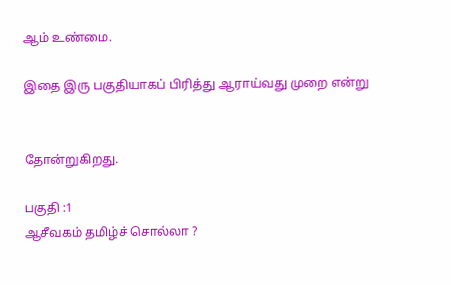ஆம் உண்மை.

இதை இரு பகுதியாகப் பிரித்து ஆராய்வது முறை என்று


தோன்றுகிறது.

பகுதி :1
ஆசீவகம் தமிழ்ச் சொல்லா ?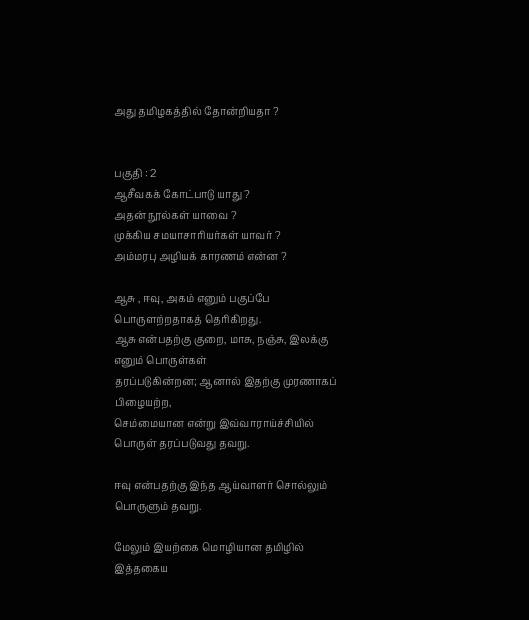அது தமிழகத்தில் தோன்றியதா ?


பகுதி : 2
ஆசீவகக் கோட்பாடு யாது ?
அதன் நூல்கள் யாவை ?
முக்கிய சமயாசாரியர்கள் யாவர் ?
அம்மரபு அழியக் காரணம் என்ன ?

ஆசு , ஈவு, அகம் எனும் பகுப்பே பொருளற்றதாகத் தெரிகிறது.
ஆசு என்பதற்கு குறை, மாசு, நஞ்சு, இலக்கு எனும் பொருள்கள்
தரப்படுகின்றன; ஆனால் இதற்கு முரணாகப் பிழையற்ற,
செம்மையான என்று இவ்வாராய்ச்சியில் பொருள் தரப்படுவது தவறு.

ஈவு என்பதற்கு இந்த ஆய்வாளர் சொல்லும் பொருளும் தவறு.

மேலும் இயற்கை மொழியான தமிழில் இத்தகைய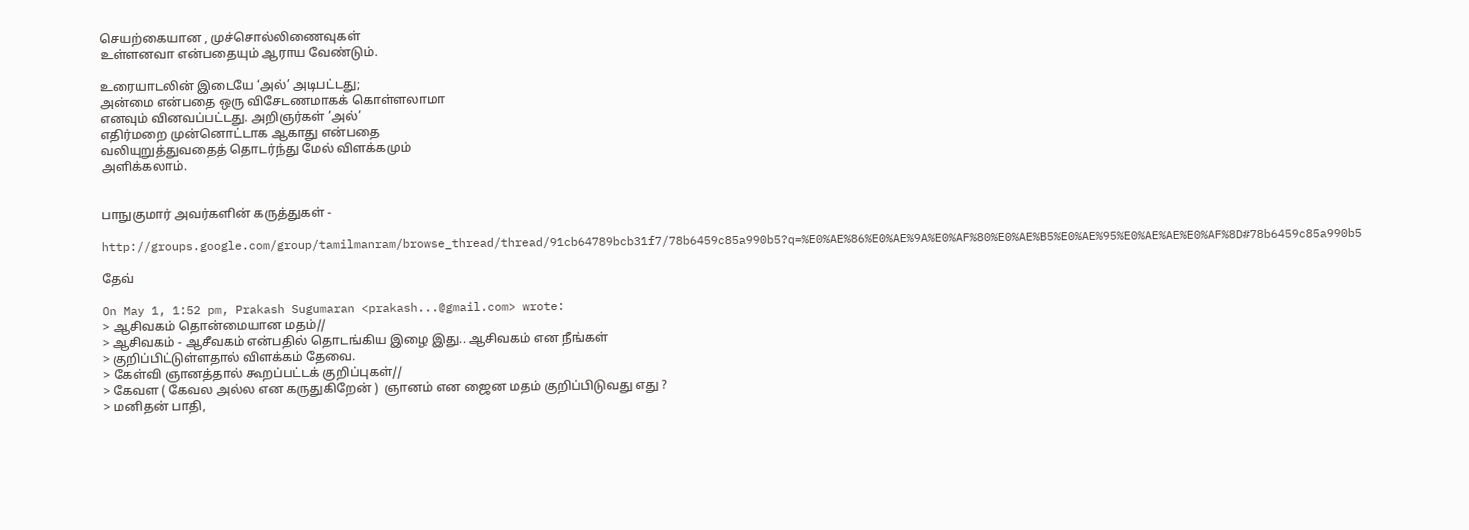செயற்கையான , முச்சொல்லிணைவுகள்
உள்ளனவா என்பதையும் ஆராய வேண்டும்.

உரையாடலின் இடையே ‘அல்’ அடிபட்டது;
அன்மை என்பதை ஒரு விசேடணமாகக் கொள்ளலாமா
எனவும் வினவப்பட்டது. அறிஞர்கள் ’அல்’
எதிர்மறை முன்னொட்டாக ஆகாது என்பதை
வலியுறுத்துவதைத் தொடர்ந்து மேல் விளக்கமும்
அளிக்கலாம்.


பாநுகுமார் அவர்களின் கருத்துகள் -

http://groups.google.com/group/tamilmanram/browse_thread/thread/91cb64789bcb31f7/78b6459c85a990b5?q=%E0%AE%86%E0%AE%9A%E0%AF%80%E0%AE%B5%E0%AE%95%E0%AE%AE%E0%AF%8D#78b6459c85a990b5

தேவ்

On May 1, 1:52 pm, Prakash Sugumaran <prakash...@gmail.com> wrote:
> ஆசிவகம் தொன்மையான மதம்//
> ஆசிவகம் - ஆசீவகம் என்பதில் தொடங்கிய இழை இது.. ஆசிவகம் என நீங்கள்
> குறிப்பிட்டுள்ளதால் விளக்கம் தேவை.
> கேள்வி ஞானத்தால் கூறப்பட்டக் குறிப்புகள்//
> கேவள ( கேவல அல்ல என கருதுகிறேன் )  ஞானம் என ஜைன மதம் குறிப்பிடுவது எது ?
> மனிதன் பாதி,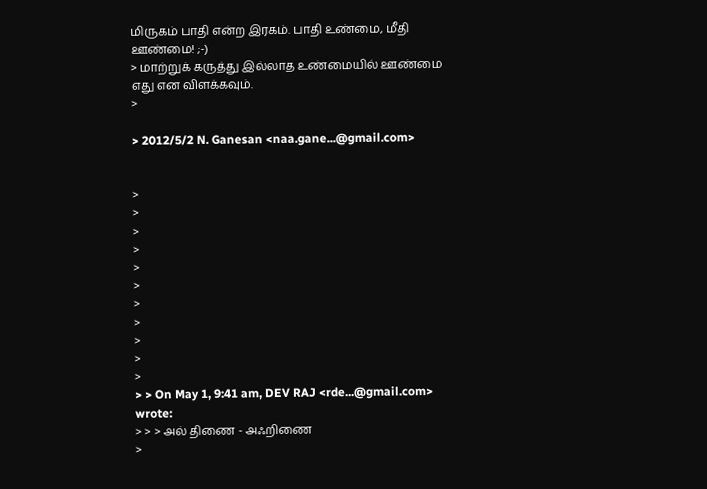மிருகம் பாதி என்ற இரகம். பாதி உண்மை, மீதி ஊண்மை! ;-)
> மாற்றுக் கருத்து இல்லாத உண்மையில் ஊண்மை எது என விளக்கவும்.
>

> 2012/5/2 N. Ganesan <naa.gane...@gmail.com>


>
>
>
>
>
>
>
>
>
>
>
> > On May 1, 9:41 am, DEV RAJ <rde...@gmail.com> wrote:
> > > அல் திணை - அஃறிணை
>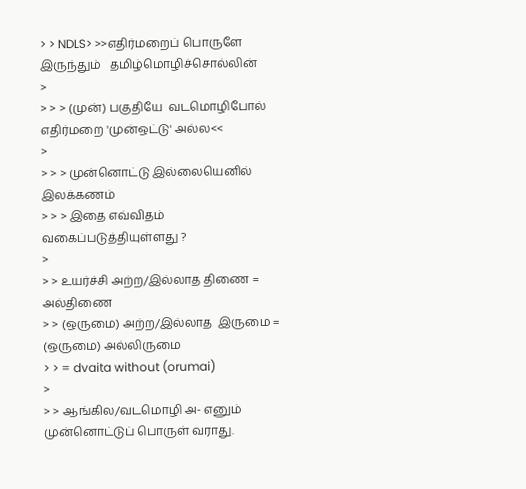> > NDLS> >>எதிர்மறைப் பொருளே  இருந்தும்   தமிழ்மொழிச்சொல்லின்
>
> > > (முன்) பகுதியே  வடமொழிபோல் எதிர்மறை 'முன்ஒட்டு' அல்ல<<
>
> > > முன்னொட்டு இல்லையெனில் இலக்கணம்
> > > இதை எவ்விதம் வகைப்படுத்தியுள்ளது ?
>
> > உயர்ச்சி அற்ற/இல்லாத திணை = அல்திணை
> > (ஒருமை) அற்ற/இல்லாத  இருமை = (ஒருமை) அல்லிருமை
> > = dvaita without (orumai)
>
> > ஆங்கில/வடமொழி அ- எனும் முன்னொட்டுப் பொருள் வராது.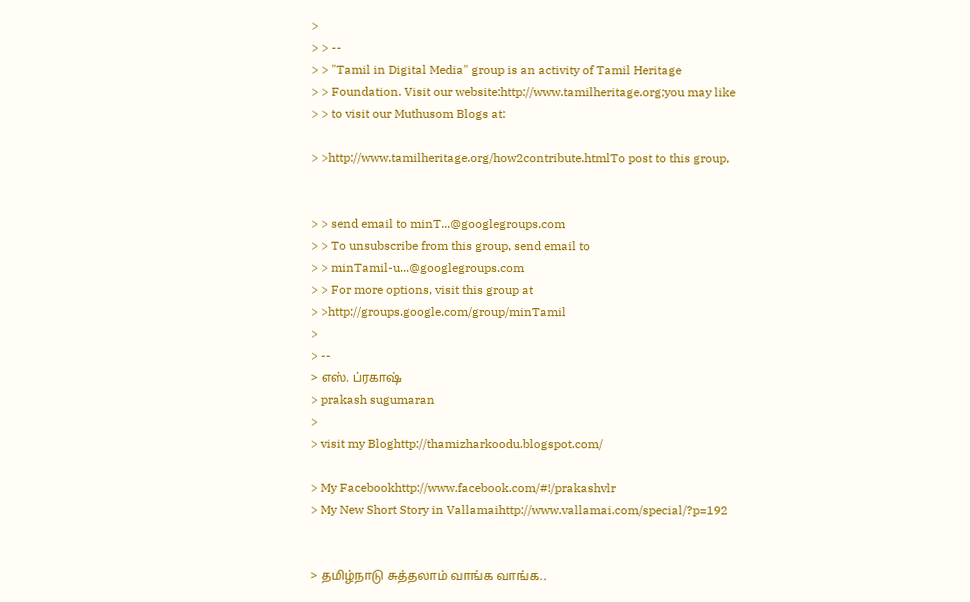>
> > --
> > "Tamil in Digital Media" group is an activity of Tamil Heritage
> > Foundation. Visit our website:http://www.tamilheritage.org;you may like
> > to visit our Muthusom Blogs at:

> >http://www.tamilheritage.org/how2contribute.htmlTo post to this group,


> > send email to minT...@googlegroups.com
> > To unsubscribe from this group, send email to
> > minTamil-u...@googlegroups.com
> > For more options, visit this group at
> >http://groups.google.com/group/minTamil
>
> --
> எஸ். ப்ரகாஷ்
> prakash sugumaran
>
> visit my Bloghttp://thamizharkoodu.blogspot.com/

> My Facebookhttp://www.facebook.com/#!/prakashvlr
> My New Short Story in Vallamaihttp://www.vallamai.com/special/?p=192


> தமிழ்நாடு சுத்தலாம் வாங்க வாங்க..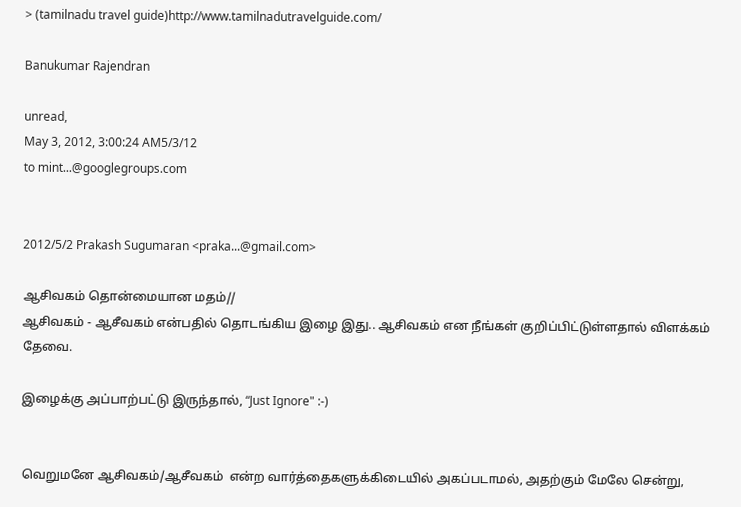> (tamilnadu travel guide)http://www.tamilnadutravelguide.com/

Banukumar Rajendran

unread,
May 3, 2012, 3:00:24 AM5/3/12
to mint...@googlegroups.com


2012/5/2 Prakash Sugumaran <praka...@gmail.com>

ஆசிவகம் தொன்மையான மதம்//
ஆசிவகம் - ஆசீவகம் என்பதில் தொடங்கிய இழை இது.. ஆசிவகம் என நீங்கள் குறிப்பிட்டுள்ளதால் விளக்கம் தேவை.

இழைக்கு அப்பாற்பட்டு இருந்தால், “Just Ignore" :-)


வெறுமனே ஆசிவகம்/ஆசீவகம்  என்ற வார்த்தைகளுக்கிடையில் அகப்படாமல், அதற்கும் மேலே சென்று,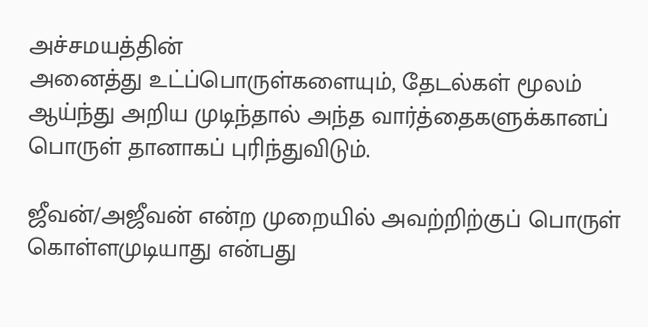அச்சமயத்தின்
அனைத்து உட்ப்பொருள்களையும், தேடல்கள் மூலம் ஆய்ந்து அறிய முடிந்தால் அந்த வார்த்தைகளுக்கானப் பொருள் தானாகப் புரிந்துவிடும்.

ஜீவன்/அஜீவன் என்ற முறையில் அவற்றிற்குப் பொருள் கொள்ளமுடியாது என்பது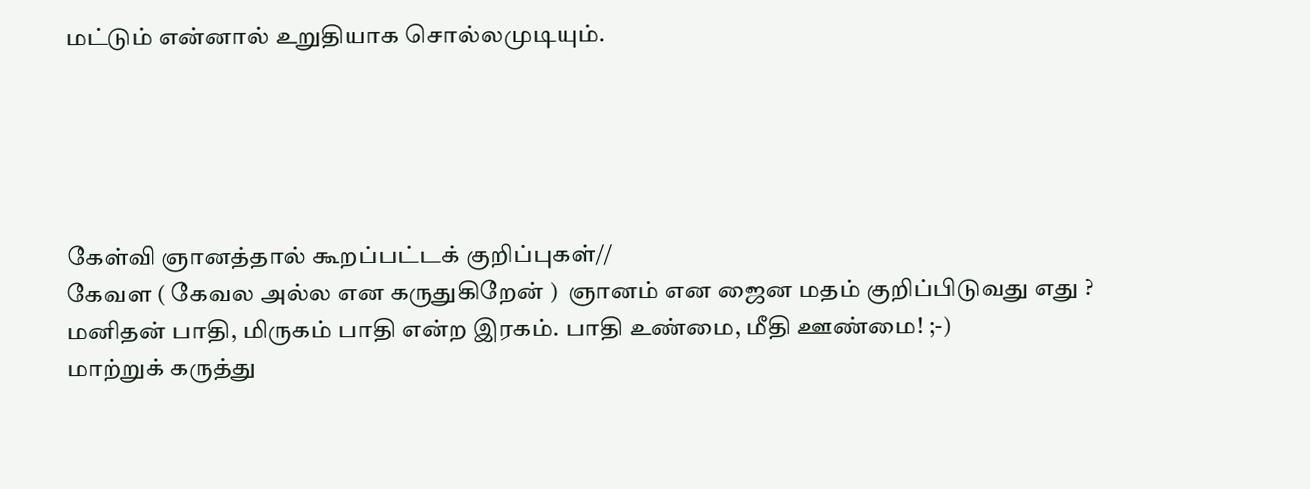மட்டும் என்னால் உறுதியாக சொல்லமுடியும்.





கேள்வி ஞானத்தால் கூறப்பட்டக் குறிப்புகள்//
கேவள ( கேவல அல்ல என கருதுகிறேன் )  ஞானம் என ஜைன மதம் குறிப்பிடுவது எது ?
மனிதன் பாதி, மிருகம் பாதி என்ற இரகம். பாதி உண்மை, மீதி ஊண்மை! ;-)
மாற்றுக் கருத்து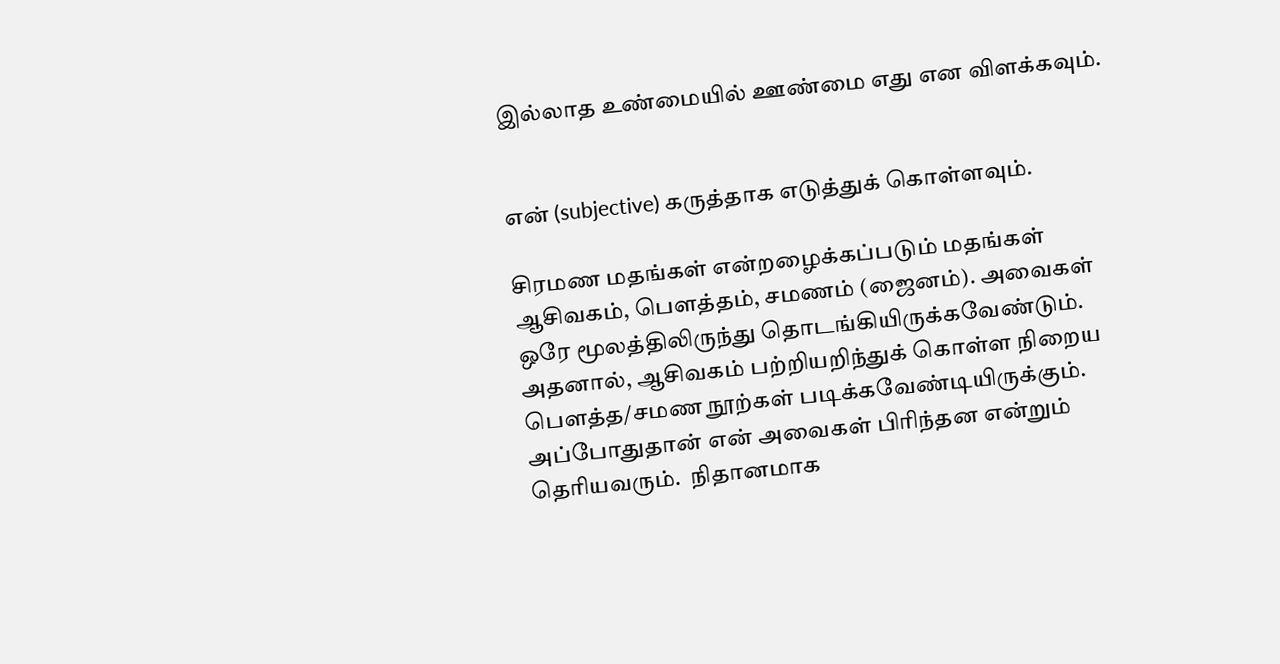இல்லாத உண்மையில் ஊண்மை எது என விளக்கவும்.


என் (subjective) கருத்தாக எடுத்துக் கொள்ளவும்.

சிரமண மதங்கள் என்றழைக்கப்படும் மதங்கள் ஆசிவகம், பெளத்தம், சமணம் (ஜைனம்). அவைகள் ஒரே மூலத்திலிருந்து தொடங்கியிருக்கவேண்டும்.
அதனால், ஆசிவகம் பற்றியறிந்துக் கொள்ள நிறைய பெளத்த/சமண நூற்கள் படிக்கவேண்டியிருக்கும். அப்போதுதான் என் அவைகள் பிரிந்தன என்றும்
தெரியவரும்.  நிதானமாக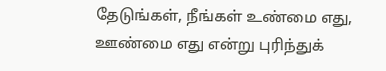தேடுங்கள், நீங்கள் உண்மை எது, ஊண்மை எது என்று புரிந்துக்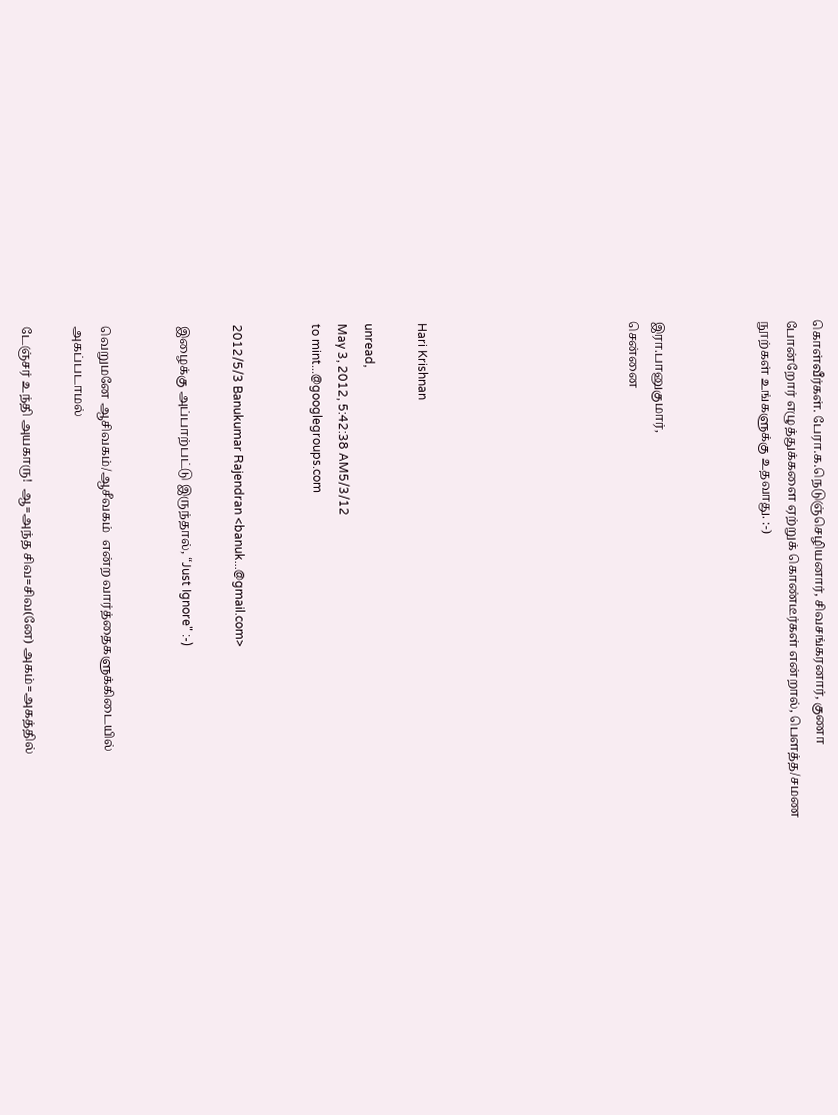கொள்வீர்கள். பேரா.க.நெடுஞ்செழியனார், சிவசங்கரனார், குணா
போன்றோர் எழுத்துக்களை ஏற்றுக் கொண்டீர்கள் என்றால், பெளத்த/சமண நூற்கள் உங்களுக்கு உதவாது. :-)



இரா.பானுகுமார்,
சென்னை







Hari Krishnan

unread,
May 3, 2012, 5:42:38 AM5/3/12
to mint...@googlegroups.com


2012/5/3 Banukumar Rajendran <banuk...@gmail.com>

இழைக்கு அப்பாற்பட்டு இருந்தால், “Just Ignore" :-)


வெறுமனே ஆசிவகம்/ஆசீவகம்  என்ற வார்த்தைகளுக்கிடையில் அகப்படாமல்

டேஞ்சர் உந்தி அயகாரு!  ஆ=அந்த சிவ=சிவ(னே) அகம்=அகத்தில்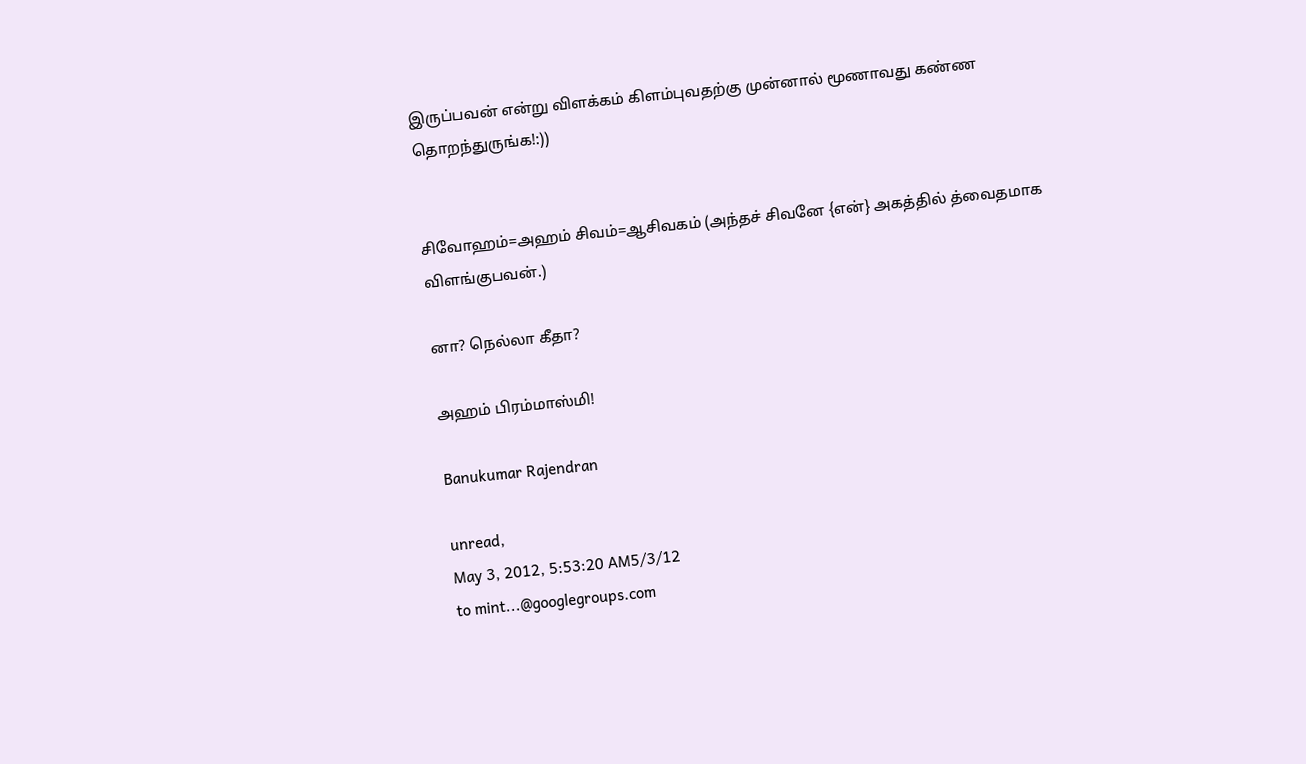இருப்பவன் என்று விளக்கம் கிளம்புவதற்கு முன்னால் மூணாவது கண்ண தொறந்துருங்க!:))


சிவோஹம்=அஹம் சிவம்=ஆசிவகம் (அந்தச் சிவனே {என்} அகத்தில் த்வைதமாக விளங்குபவன்.)

னா? நெல்லா கீதா?

அஹம் பிரம்மாஸ்மி!

Banukumar Rajendran

unread,
May 3, 2012, 5:53:20 AM5/3/12
to mint...@googlegroups.com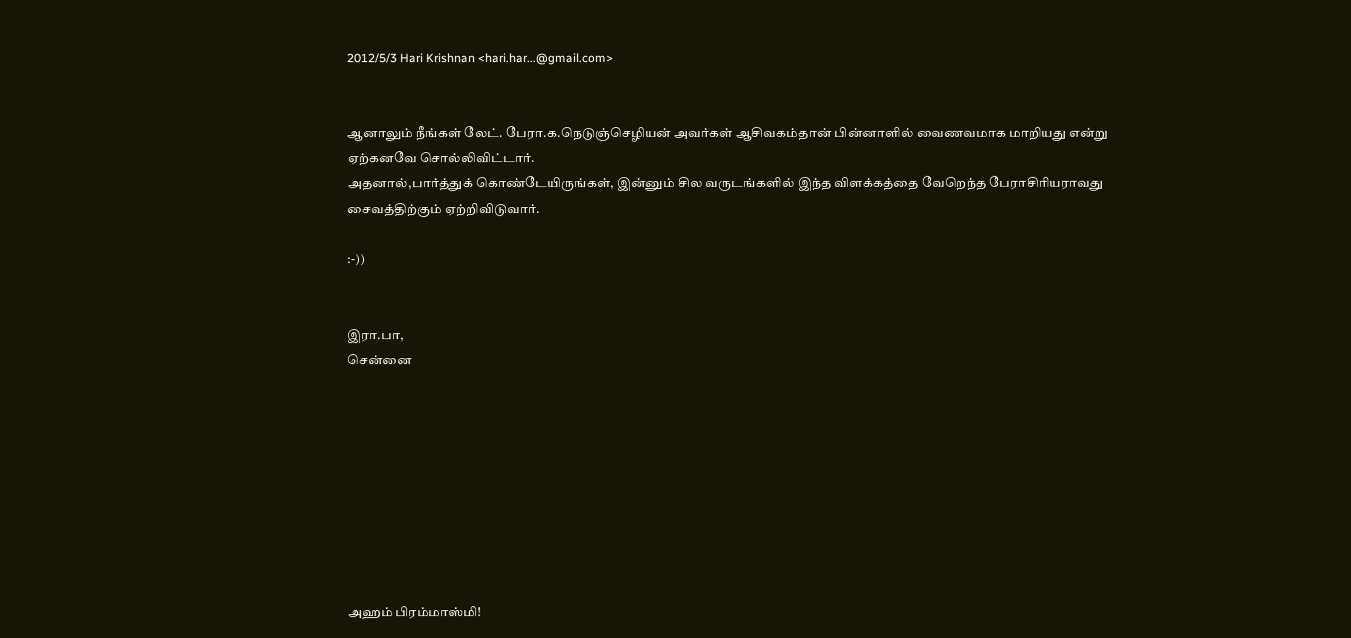2012/5/3 Hari Krishnan <hari.har...@gmail.com>


ஆனாலும் நீங்கள் லேட். பேரா.க.நெடுஞ்செழியன் அவர்கள் ஆசிவகம்தான் பின்னாளில் வைணவமாக மாறியது என்று ஏற்கனவே சொல்லிவிட்டார்.
அதனால்,பார்த்துக் கொண்டேயிருங்கள், இன்னும் சில வருடங்களில் இந்த விளக்கத்தை வேறெந்த பேராசிரியராவது சைவத்திற்கும் ஏற்றிவிடுவார்.

:-))


இரா.பா,
சென்னை









அஹம் பிரம்மாஸ்மி!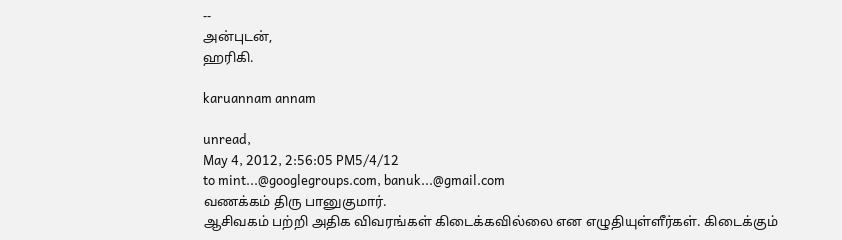--
அன்புடன்,
ஹரிகி.

karuannam annam

unread,
May 4, 2012, 2:56:05 PM5/4/12
to mint...@googlegroups.com, banuk...@gmail.com
வணக்கம் திரு பானுகுமார்.
ஆசிவகம் பற்றி அதிக விவரங்கள் கிடைக்கவில்லை என எழுதியுள்ளீர்கள். கிடைக்கும்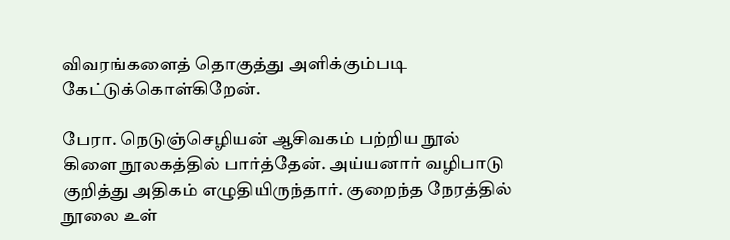விவரங்களைத் தொகுத்து அளிக்கும்படி கேட்டுக்கொள்கிறேன்.

பேரா. நெடுஞ்செழியன் ஆசிவகம் பற்றிய நூல் கிளை நூலகத்தில் பார்த்தேன். அய்யனார் வழிபாடு குறித்து அதிகம் எழுதியிருந்தார். குறைந்த நேரத்தில் நூலை உள்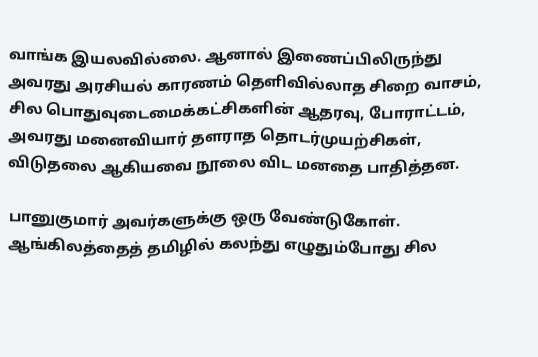வாங்க இயலவில்லை. ஆனால் இணைப்பிலிருந்து அவரது அரசியல் காரணம் தெளிவில்லாத சிறை வாசம், சில பொதுவுடைமைக்கட்சிகளின் ஆதரவு, போராட்டம், அவரது மனைவியார் தளராத தொடர்முயற்சிகள், விடுதலை ஆகியவை நூலை விட மனதை பாதித்தன.

பானுகுமார் அவர்களுக்கு ஒரு வேண்டுகோள். ஆங்கிலத்தைத் தமிழில் கலந்து எழுதும்போது சில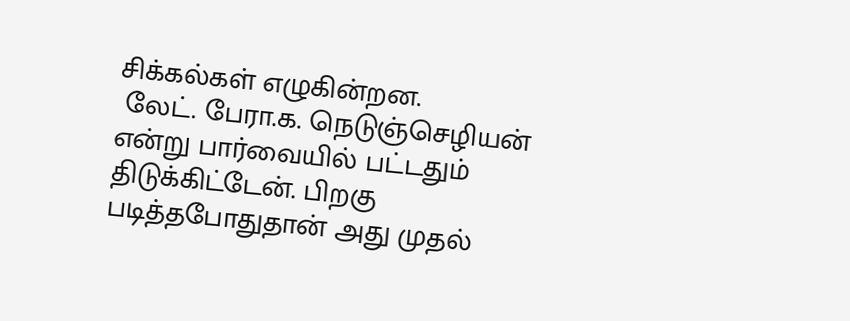சிக்கல்கள் எழுகின்றன.
 லேட். பேரா.க. நெடுஞ்செழியன் என்று பார்வையில் பட்டதும் திடுக்கிட்டேன். பிறகு படித்தபோதுதான் அது முதல்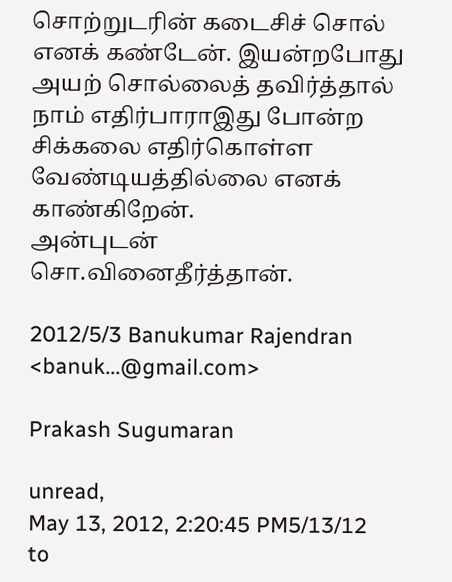சொற்றுடரின் கடைசிச் சொல் எனக் கண்டேன். இயன்றபோது அயற் சொல்லைத் தவிர்த்தால் நாம் எதிர்பாராஇது போன்ற சிக்கலை எதிர்கொள்ள வேண்டியத்தில்லை எனக் காண்கிறேன்.
அன்புடன்
சொ.வினைதீர்த்தான்.

2012/5/3 Banukumar Rajendran <banuk...@gmail.com>

Prakash Sugumaran

unread,
May 13, 2012, 2:20:45 PM5/13/12
to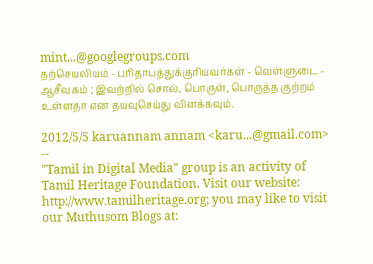mint...@googlegroups.com
தற்செயலியம் - பரிதாபத்துக்குரியவர்கள் - வெள்ளுடை - ஆசீவகம் ; இவற்றில் சொல், பொருள், பொருத்த குற்றம் உள்ளதா என தயவுசெய்து விளக்கவும்.

2012/5/5 karuannam annam <karu...@gmail.com>
--
"Tamil in Digital Media" group is an activity of Tamil Heritage Foundation. Visit our website: http://www.tamilheritage.org; you may like to visit our Muthusom Blogs at: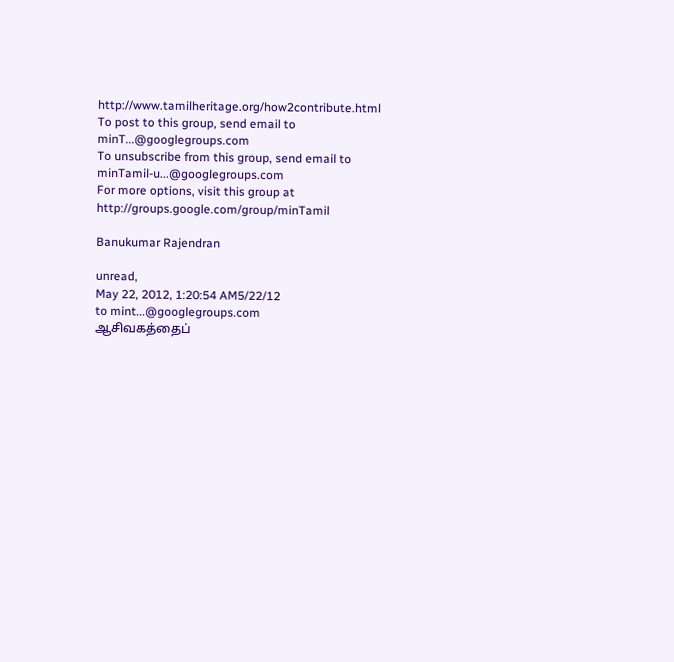http://www.tamilheritage.org/how2contribute.html To post to this group, send email to minT...@googlegroups.com
To unsubscribe from this group, send email to minTamil-u...@googlegroups.com
For more options, visit this group at http://groups.google.com/group/minTamil

Banukumar Rajendran

unread,
May 22, 2012, 1:20:54 AM5/22/12
to mint...@googlegroups.com
ஆசிவகத்தைப்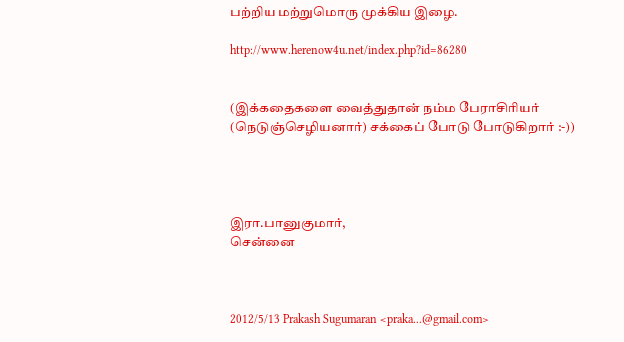பற்றிய மற்றுமொரு முக்கிய இழை.

http://www.herenow4u.net/index.php?id=86280


(இக்கதைகளை வைத்துதான் நம்ம பேராசிரியர் (நெடுஞ்செழியனார்) சக்கைப் போடு போடுகிறார் :-))




இரா.பானுகுமார்,
சென்னை



2012/5/13 Prakash Sugumaran <praka...@gmail.com>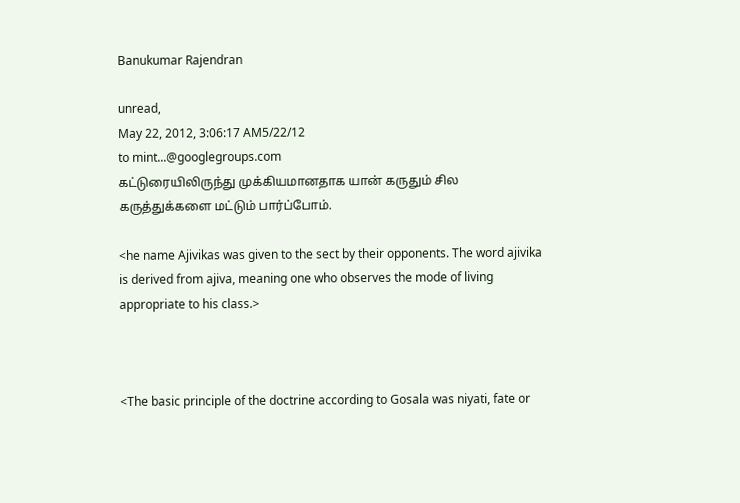Banukumar Rajendran

unread,
May 22, 2012, 3:06:17 AM5/22/12
to mint...@googlegroups.com
கட்டுரையிலிருந்து முக்கியமானதாக யான் கருதும் சில கருத்துக்களை மட்டும் பார்ப்போம்.

<he name Ajivikas was given to the sect by their opponents. The word ajivika is derived from ajiva, meaning one who observes the mode of living appropriate to his class.>



<The basic principle of the doctrine according to Gosala was niyati, fate or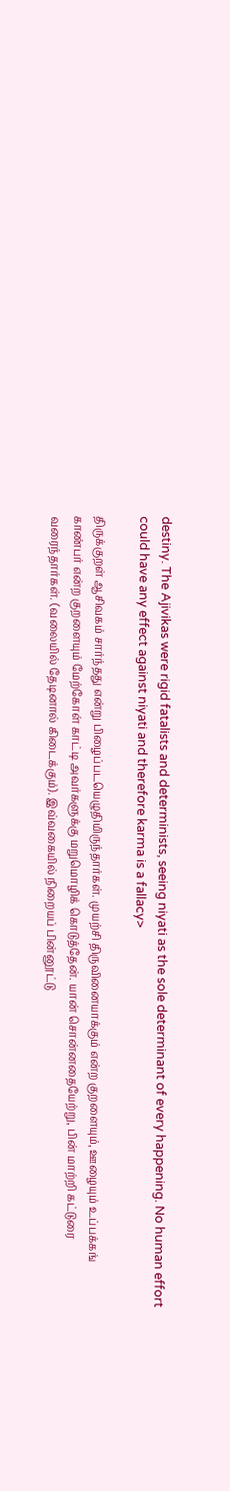destiny. The Ajivikas were rigid fatalists and determinists, seeing niyati as the sole determinant of every happening. No human effort could have any effect against niyati and therefore karma is a fallacy>

திருக்குறள் ஆசிவகம் சார்ந்தது என்று பிழைப்படயெழுதியிருந்தார்கள். முயற்சி திருவினையாக்கும் என்ற குறளையும், ஊழையும் உப்பக்கங் காண்பர் என்ற குறளையும் மேற்கோள் காட்டி அவர்களுக்கு மறுமொழிக் கொடுத்தேன். யான் சொன்னதையேற்று, பின் மாற்றி கட்டுரை வரைந்தார்கள். (வலையில் தேடினால் கிடைக்கும்). இவ்வகையில் நிறையப் பின்னூட்டு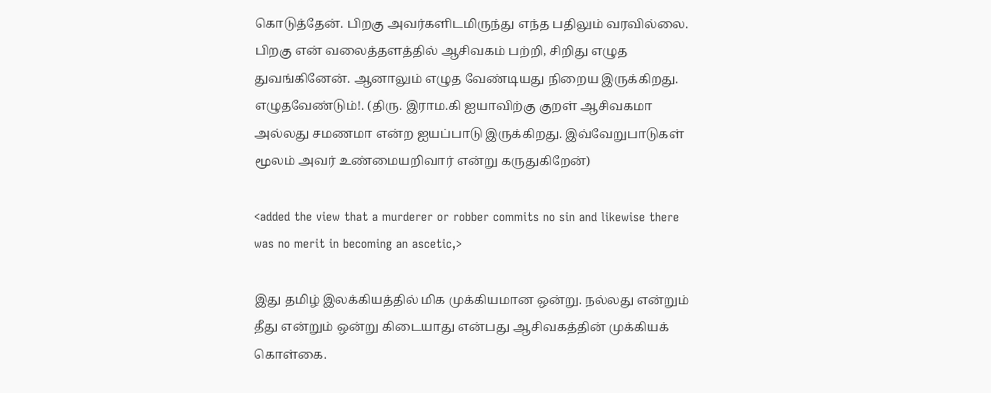கொடுத்தேன். பிறகு அவர்களிடமிருந்து எந்த பதிலும் வரவில்லை. பிறகு என் வலைத்தளத்தில் ஆசிவகம் பற்றி, சிறிது எழுத துவங்கினேன். ஆனாலும் எழுத வேண்டியது நிறைய இருக்கிறது. எழுதவேண்டும்!. (திரு. இராம.கி ஐயாவிற்கு குறள் ஆசிவகமா அல்லது சமணமா என்ற ஐயப்பாடு இருக்கிறது. இவ்வேறுபாடுகள் மூலம் அவர் உண்மையறிவார் என்று கருதுகிறேன்)

<added the view that a murderer or robber commits no sin and likewise there was no merit in becoming an ascetic,>

இது தமிழ் இலக்கியத்தில் மிக முக்கியமான ஒன்று. நல்லது என்றும் தீது என்றும் ஒன்று கிடையாது என்பது ஆசிவகத்தின் முக்கியக் கொள்கை.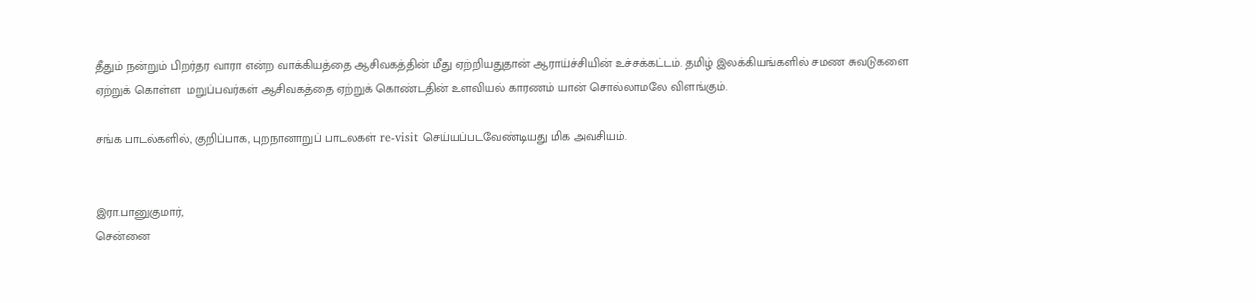தீதும் நன்றும் பிறர்தர வாரா என்ற வாக்கியத்தை ஆசிவகத்தின் மீது ஏற்றியதுதான் ஆராய்ச்சியின் உச்சக்கட்டம். தமிழ் இலக்கியங்களில் சமண சுவடுகளை ஏற்றுக் கொள்ள  மறுப்பவர்கள் ஆசிவகத்தை ஏற்றுக் கொண்டதின் உளவியல் காரணம் யான் சொல்லாமலே விளங்கும்.

சங்க பாடல்களில், குறிப்பாக, புறநானாறுப் பாடலகள் re-visit செய்யப்படவேண்டியது மிக அவசியம்.


இரா.பானுகுமார்,
சென்னை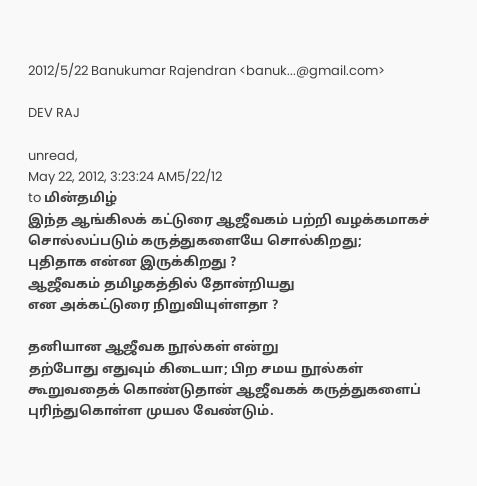2012/5/22 Banukumar Rajendran <banuk...@gmail.com>

DEV RAJ

unread,
May 22, 2012, 3:23:24 AM5/22/12
to மின்தமிழ்
இந்த ஆங்கிலக் கட்டுரை ஆஜீவகம் பற்றி வழக்கமாகச்
சொல்லப்படும் கருத்துகளையே சொல்கிறது;
புதிதாக என்ன இருக்கிறது ?
ஆஜீவகம் தமிழகத்தில் தோன்றியது
என அக்கட்டுரை நிறுவியுள்ளதா ?

தனியான ஆஜீவக நூல்கள் என்று
தற்போது எதுவும் கிடையா; பிற சமய நூல்கள்
கூறுவதைக் கொண்டுதான் ஆஜீவகக் கருத்துகளைப்
புரிந்துகொள்ள முயல வேண்டும்.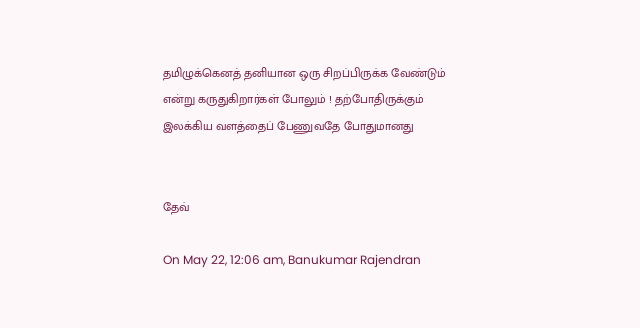தமிழுக்கெனத் தனியான ஒரு சிறப்பிருக்க வேண்டும்
என்று கருதுகிறார்கள் போலும் ! தற்போதிருக்கும்
இலக்கிய வளத்தைப் பேணுவதே போதுமானது


தேவ்

On May 22, 12:06 am, Banukumar Rajendran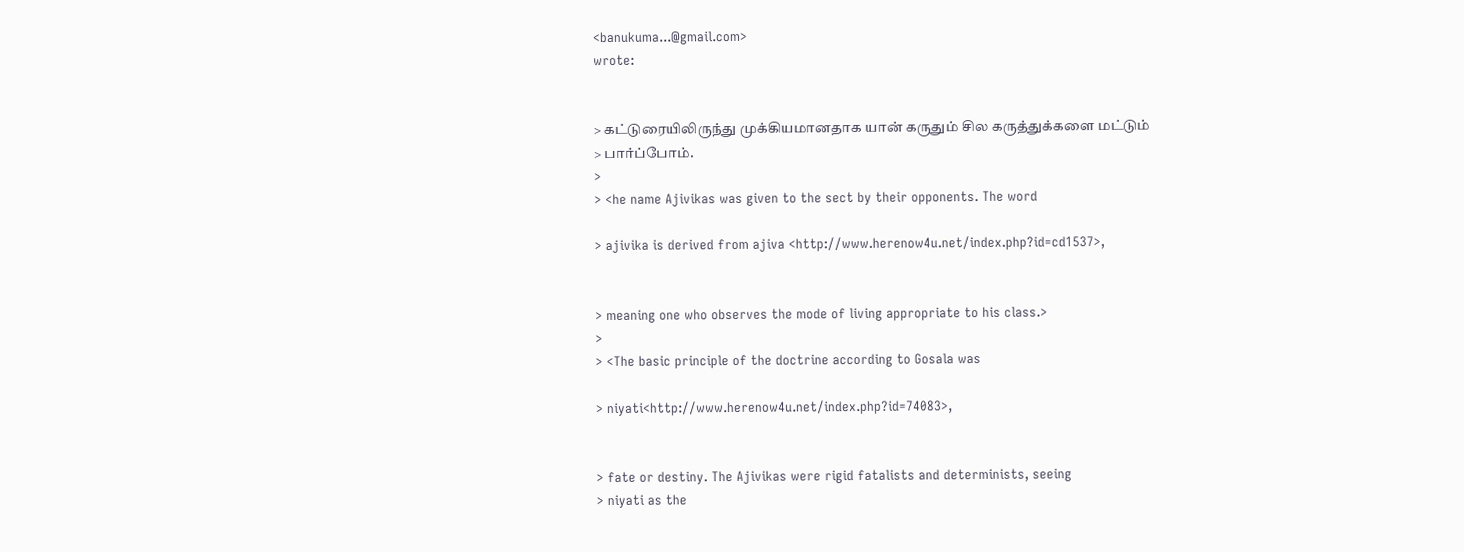<banukuma...@gmail.com>
wrote:


> கட்டுரையிலிருந்து முக்கியமானதாக யான் கருதும் சில கருத்துக்களை மட்டும்
> பார்ப்போம்.
>
> <he name Ajivikas was given to the sect by their opponents. The word

> ajivika is derived from ajiva <http://www.herenow4u.net/index.php?id=cd1537>,


> meaning one who observes the mode of living appropriate to his class.>
>
> <The basic principle of the doctrine according to Gosala was

> niyati<http://www.herenow4u.net/index.php?id=74083>,


> fate or destiny. The Ajivikas were rigid fatalists and determinists, seeing
> niyati as the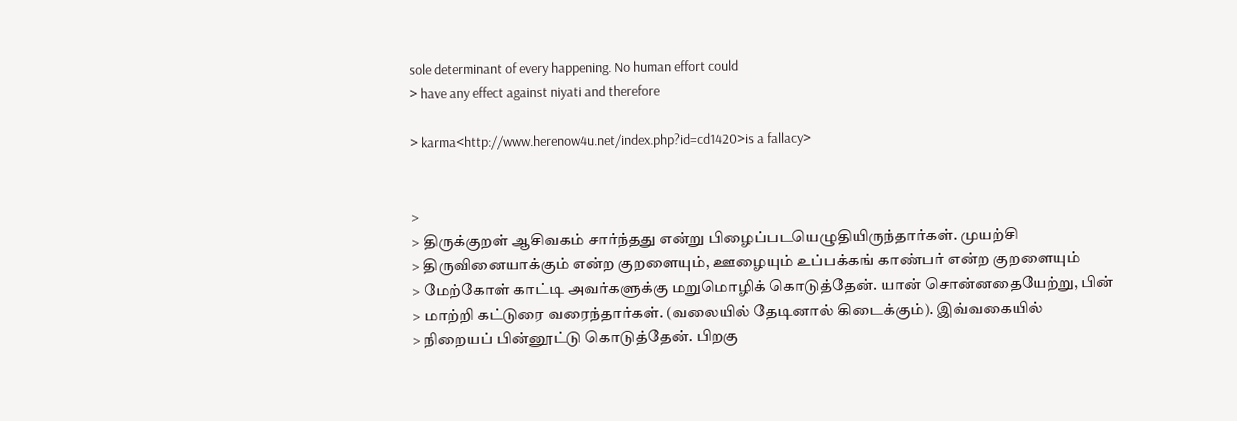sole determinant of every happening. No human effort could
> have any effect against niyati and therefore

> karma<http://www.herenow4u.net/index.php?id=cd1420>is a fallacy>


>
> திருக்குறள் ஆசிவகம் சார்ந்தது என்று பிழைப்படயெழுதியிருந்தார்கள். முயற்சி
> திருவினையாக்கும் என்ற குறளையும், ஊழையும் உப்பக்கங் காண்பர் என்ற குறளையும்
> மேற்கோள் காட்டி அவர்களுக்கு மறுமொழிக் கொடுத்தேன். யான் சொன்னதையேற்று, பின்
> மாற்றி கட்டுரை வரைந்தார்கள். (வலையில் தேடினால் கிடைக்கும்). இவ்வகையில்
> நிறையப் பின்னூட்டு கொடுத்தேன். பிறகு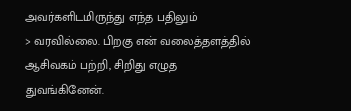அவர்களிடமிருந்து எந்த பதிலும்
> வரவில்லை. பிறகு என் வலைத்தளத்தில் ஆசிவகம் பற்றி, சிறிது எழுத துவங்கினேன்.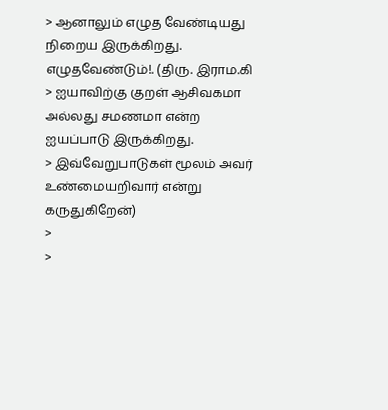> ஆனாலும் எழுத வேண்டியது நிறைய இருக்கிறது. எழுதவேண்டும்!. (திரு. இராம.கி
> ஐயாவிற்கு குறள் ஆசிவகமா அல்லது சமணமா என்ற ஐயப்பாடு இருக்கிறது.
> இவ்வேறுபாடுகள் மூலம் அவர் உண்மையறிவார் என்று கருதுகிறேன்)
>
>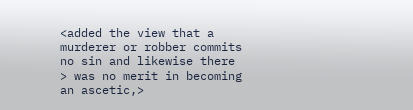<added the view that a murderer or robber commits no sin and likewise there
> was no merit in becoming an ascetic,>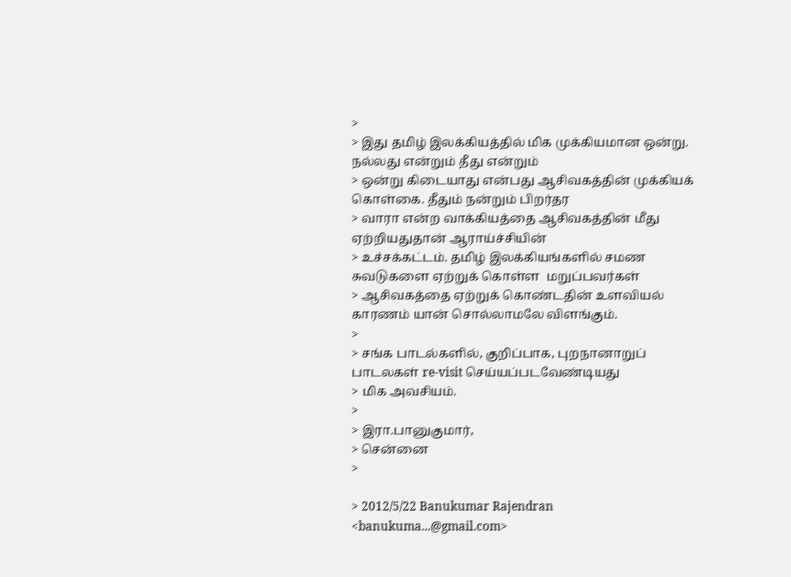>
> இது தமிழ் இலக்கியத்தில் மிக முக்கியமான ஒன்று. நல்லது என்றும் தீது என்றும்
> ஒன்று கிடையாது என்பது ஆசிவகத்தின் முக்கியக் கொள்கை. தீதும் நன்றும் பிறர்தர
> வாரா என்ற வாக்கியத்தை ஆசிவகத்தின் மீது ஏற்றியதுதான் ஆராய்ச்சியின்
> உச்சக்கட்டம். தமிழ் இலக்கியங்களில் சமண சுவடுகளை ஏற்றுக் கொள்ள  மறுப்பவர்கள்
> ஆசிவகத்தை ஏற்றுக் கொண்டதின் உளவியல் காரணம் யான் சொல்லாமலே விளங்கும்.
>
> சங்க பாடல்களில், குறிப்பாக, புறநானாறுப் பாடலகள் re-visit செய்யப்படவேண்டியது
> மிக அவசியம்.
>
> இரா.பானுகுமார்,
> சென்னை
>

> 2012/5/22 Banukumar Rajendran <banukuma...@gmail.com>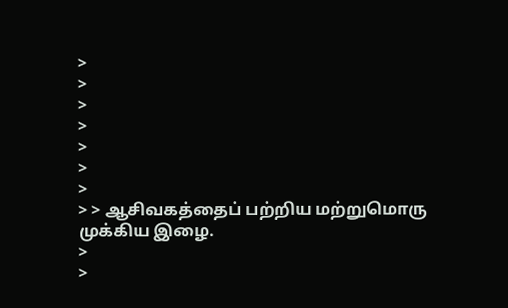>
>
>
>
>
>
>
> > ஆசிவகத்தைப் பற்றிய மற்றுமொரு முக்கிய இழை.
>
>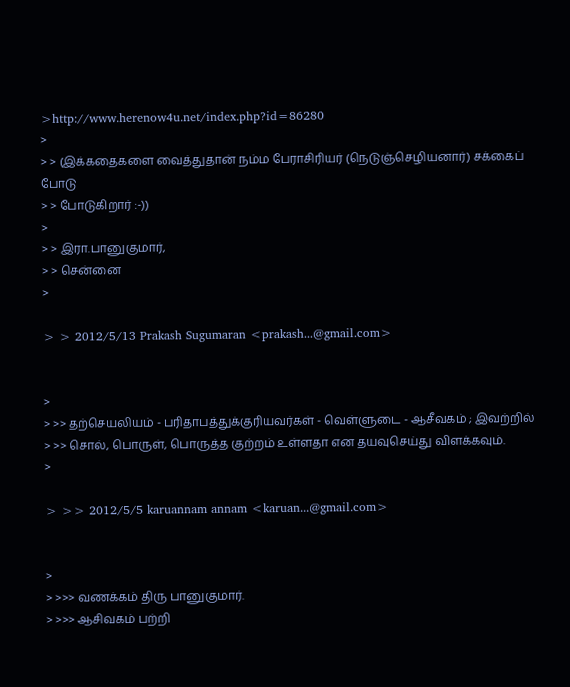>http://www.herenow4u.net/index.php?id=86280
>
> > (இக்கதைகளை வைத்துதான் நம்ம பேராசிரியர் (நெடுஞ்செழியனார்) சக்கைப் போடு
> > போடுகிறார் :-))
>
> > இரா.பானுகுமார்,
> > சென்னை
>

> > 2012/5/13 Prakash Sugumaran <prakash...@gmail.com>


>
> >> தற்செயலியம் - பரிதாபத்துக்குரியவர்கள் - வெள்ளுடை - ஆசீவகம் ; இவற்றில்
> >> சொல், பொருள், பொருத்த குற்றம் உள்ளதா என தயவுசெய்து விளக்கவும்.
>

> >> 2012/5/5 karuannam annam <karuan...@gmail.com>


>
> >>> வணக்கம் திரு பானுகுமார்.
> >>> ஆசிவகம் பற்றி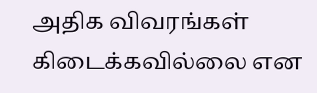அதிக விவரங்கள் கிடைக்கவில்லை என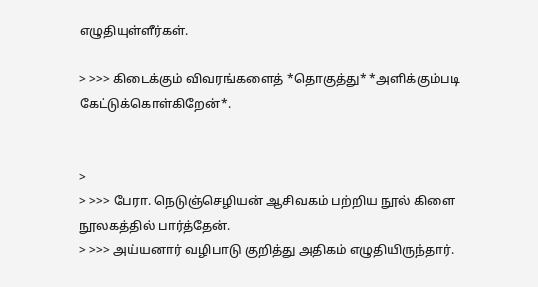எழுதியுள்ளீர்கள்.

> >>> கிடைக்கும் விவரங்களைத் *தொகுத்து* *அளிக்கும்படி கேட்டுக்கொள்கிறேன்*.


>
> >>> பேரா. நெடுஞ்செழியன் ஆசிவகம் பற்றிய நூல் கிளை நூலகத்தில் பார்த்தேன்.
> >>> அய்யனார் வழிபாடு குறித்து அதிகம் எழுதியிருந்தார்.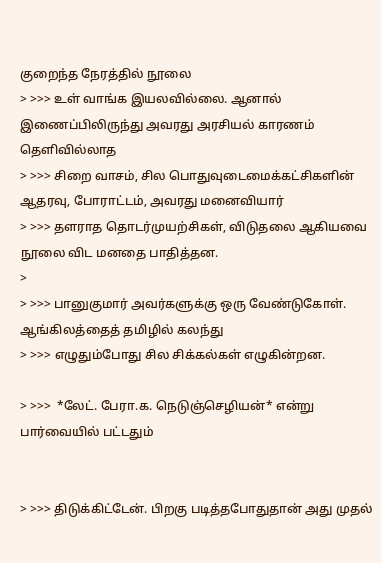குறைந்த நேரத்தில் நூலை
> >>> உள் வாங்க இயலவில்லை. ஆனால் இணைப்பிலிருந்து அவரது அரசியல் காரணம் தெளிவில்லாத
> >>> சிறை வாசம், சில பொதுவுடைமைக்கட்சிகளின் ஆதரவு, போராட்டம், அவரது மனைவியார்
> >>> தளராத தொடர்முயற்சிகள், விடுதலை ஆகியவை நூலை விட மனதை பாதித்தன.
>
> >>> பானுகுமார் அவர்களுக்கு ஒரு வேண்டுகோள். ஆங்கிலத்தைத் தமிழில் கலந்து
> >>> எழுதும்போது சில சிக்கல்கள் எழுகின்றன.

> >>>  *லேட். பேரா.க. நெடுஞ்செழியன்* என்று பார்வையில் பட்டதும்


> >>> திடுக்கிட்டேன். பிறகு படித்தபோதுதான் அது முதல்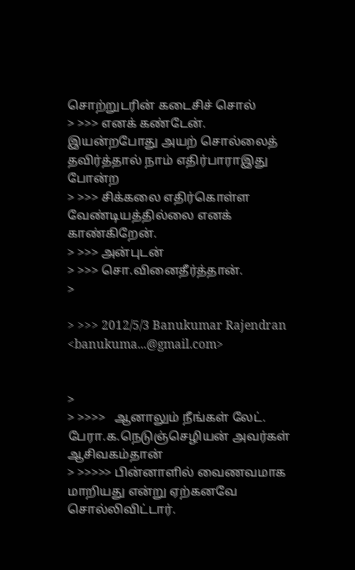சொற்றுடரின் கடைசிச் சொல்
> >>> எனக் கண்டேன். இயன்றபோது அயற் சொல்லைத் தவிர்த்தால் நாம் எதிர்பாராஇது போன்ற
> >>> சிக்கலை எதிர்கொள்ள வேண்டியத்தில்லை எனக் காண்கிறேன்.
> >>> அன்புடன்
> >>> சொ.வினைதீர்த்தான்.
>

> >>> 2012/5/3 Banukumar Rajendran <banukuma...@gmail.com>


>
> >>>>   ஆனாலும் நீங்கள் லேட். பேரா.க.நெடுஞ்செழியன் அவர்கள் ஆசிவகம்தான்
> >>>>> பின்னாளில் வைணவமாக மாறியது என்று ஏற்கனவே சொல்லிவிட்டார்.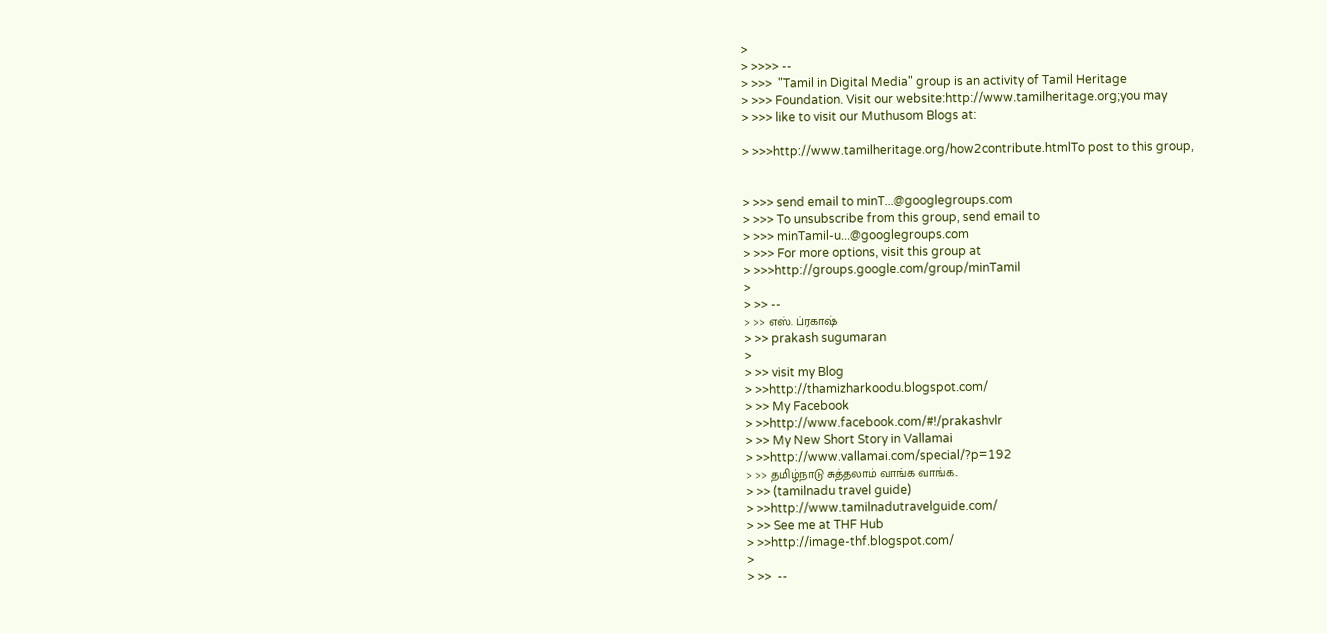>
> >>>> --
> >>>  "Tamil in Digital Media" group is an activity of Tamil Heritage
> >>> Foundation. Visit our website:http://www.tamilheritage.org;you may
> >>> like to visit our Muthusom Blogs at:

> >>>http://www.tamilheritage.org/how2contribute.htmlTo post to this group,


> >>> send email to minT...@googlegroups.com
> >>> To unsubscribe from this group, send email to
> >>> minTamil-u...@googlegroups.com
> >>> For more options, visit this group at
> >>>http://groups.google.com/group/minTamil
>
> >> --
> >> எஸ். ப்ரகாஷ்
> >> prakash sugumaran
>
> >> visit my Blog
> >>http://thamizharkoodu.blogspot.com/
> >> My Facebook
> >>http://www.facebook.com/#!/prakashvlr
> >> My New Short Story in Vallamai
> >>http://www.vallamai.com/special/?p=192
> >> தமிழ்நாடு சுத்தலாம் வாங்க வாங்க..
> >> (tamilnadu travel guide)
> >>http://www.tamilnadutravelguide.com/
> >> See me at THF Hub
> >>http://image-thf.blogspot.com/
>
> >>  --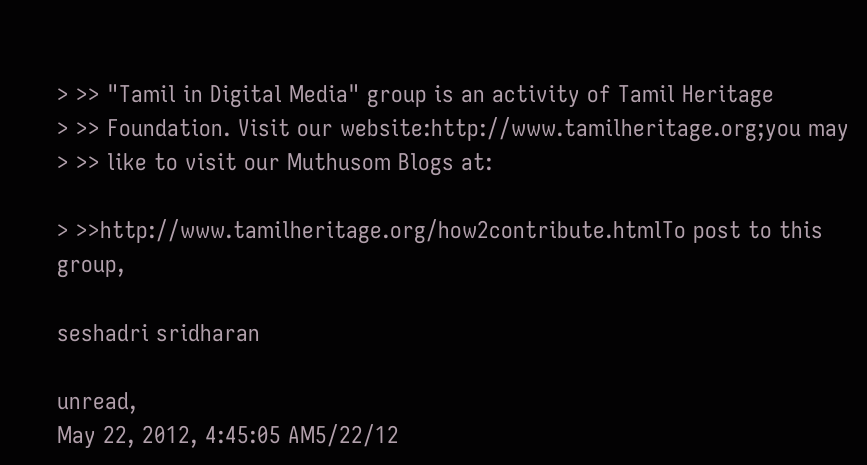> >> "Tamil in Digital Media" group is an activity of Tamil Heritage
> >> Foundation. Visit our website:http://www.tamilheritage.org;you may
> >> like to visit our Muthusom Blogs at:

> >>http://www.tamilheritage.org/how2contribute.htmlTo post to this group,

seshadri sridharan

unread,
May 22, 2012, 4:45:05 AM5/22/12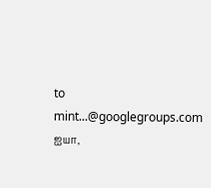to mint...@googlegroups.com
ஐயா,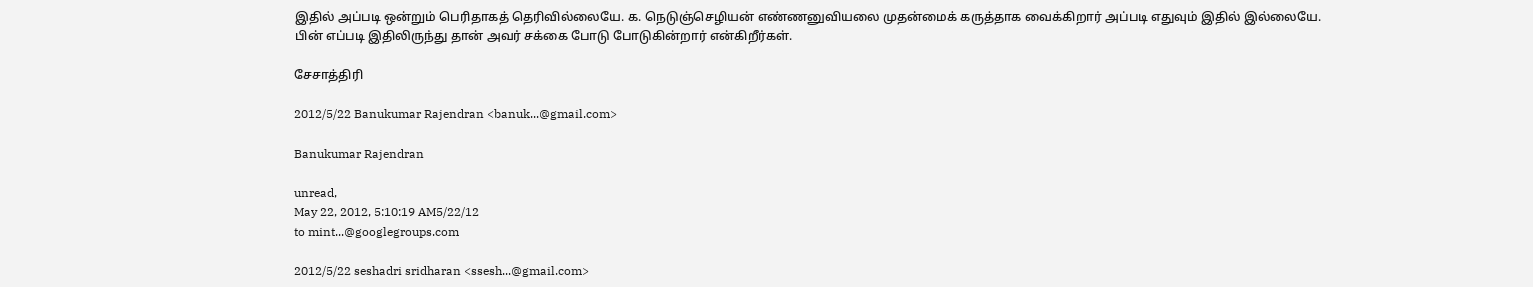இதில் அப்படி ஒன்றும் பெரிதாகத் தெரிவில்லையே. க. நெடுஞ்செழியன் எண்ணனுவியலை முதன்மைக் கருத்தாக வைக்கிறார் அப்படி எதுவும் இதில் இல்லையே. பின் எப்படி இதிலிருந்து தான் அவர் சக்கை போடு போடுகின்றார் என்கிறீர்கள்.

சேசாத்திரி

2012/5/22 Banukumar Rajendran <banuk...@gmail.com>

Banukumar Rajendran

unread,
May 22, 2012, 5:10:19 AM5/22/12
to mint...@googlegroups.com

2012/5/22 seshadri sridharan <ssesh...@gmail.com>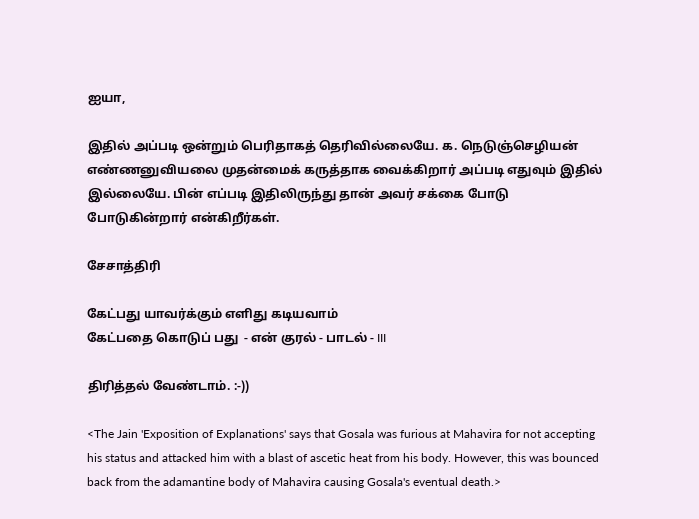ஐயா,

இதில் அப்படி ஒன்றும் பெரிதாகத் தெரிவில்லையே. க. நெடுஞ்செழியன் எண்ணனுவியலை முதன்மைக் கருத்தாக வைக்கிறார் அப்படி எதுவும் இதில் இல்லையே. பின் எப்படி இதிலிருந்து தான் அவர் சக்கை போடு போடுகின்றார் என்கிறீர்கள்.

சேசாத்திரி

கேட்பது யாவர்க்கும் எளிது கடியவாம்
கேட்பதை கொடுப் பது  - என் குரல் - பாடல் - III

திரித்தல் வேண்டாம். :-))

<The Jain 'Exposition of Explanations' says that Gosala was furious at Mahavira for not accepting his status and attacked him with a blast of ascetic heat from his body. However, this was bounced back from the adamantine body of Mahavira causing Gosala's eventual death.>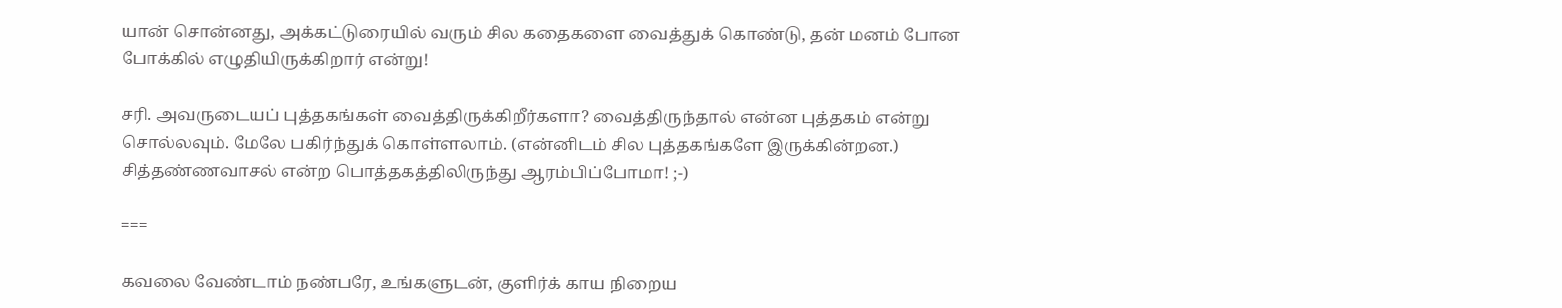யான் சொன்னது, அக்கட்டுரையில் வரும் சில கதைகளை வைத்துக் கொண்டு, தன் மனம் போன போக்கில் எழுதியிருக்கிறார் என்று!

சரி. அவருடையப் புத்தகங்கள் வைத்திருக்கிறீர்களா? வைத்திருந்தால் என்ன புத்தகம் என்று சொல்லவும். மேலே பகிர்ந்துக் கொள்ளலாம். (என்னிடம் சில புத்தகங்களே இருக்கின்றன.) சித்தண்ணவாசல் என்ற பொத்தகத்திலிருந்து ஆரம்பிப்போமா! ;-)

===

கவலை வேண்டாம் நண்பரே, உங்களுடன், குளிர்க் காய நிறைய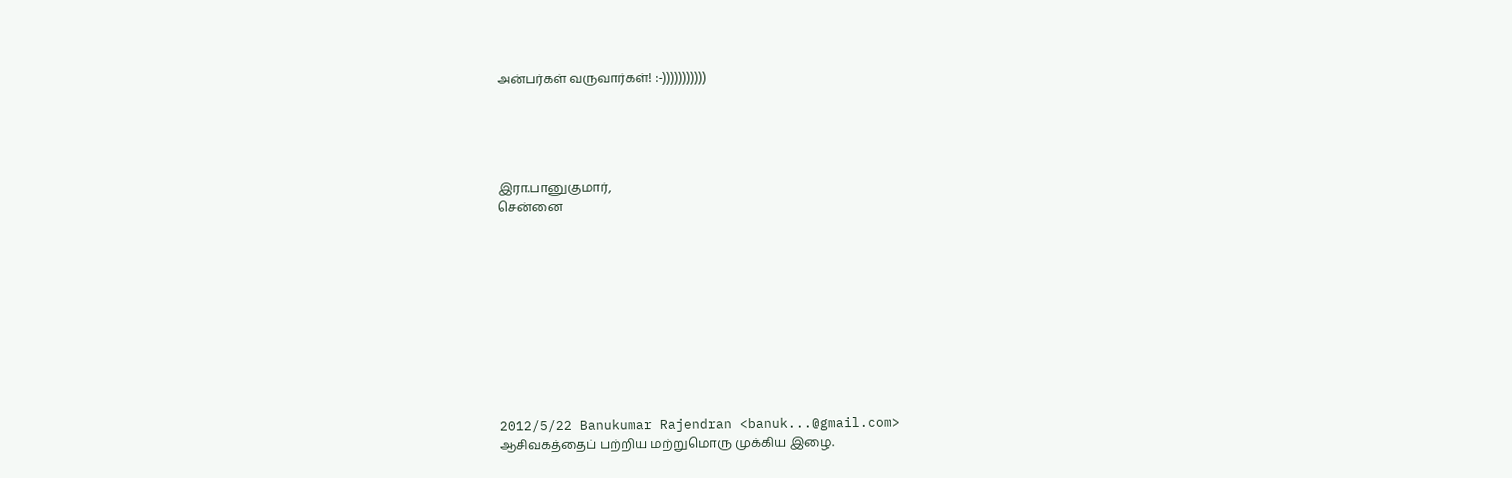அன்பர்கள் வருவார்கள்! :-)))))))))))





இரா.பானுகுமார்,
சென்னை











2012/5/22 Banukumar Rajendran <banuk...@gmail.com>
ஆசிவகத்தைப் பற்றிய மற்றுமொரு முக்கிய இழை.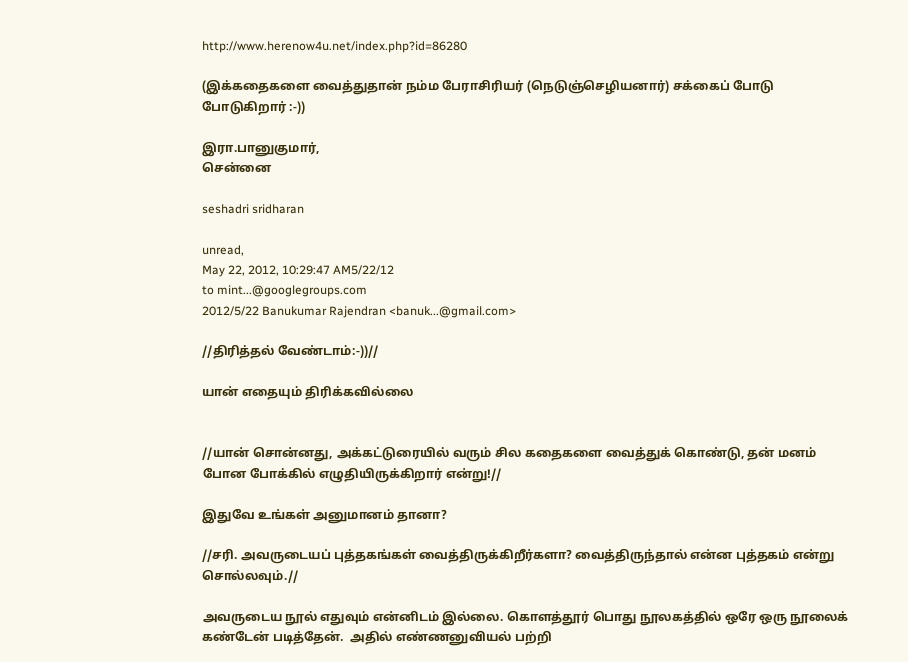http://www.herenow4u.net/index.php?id=86280

(இக்கதைகளை வைத்துதான் நம்ம பேராசிரியர் (நெடுஞ்செழியனார்) சக்கைப் போடு போடுகிறார் :-))

இரா.பானுகுமார்,
சென்னை

seshadri sridharan

unread,
May 22, 2012, 10:29:47 AM5/22/12
to mint...@googlegroups.com
2012/5/22 Banukumar Rajendran <banuk...@gmail.com>

//திரித்தல் வேண்டாம்:-))//

யான் எதையும் திரிக்கவில்லை


//யான் சொன்னது, அக்கட்டுரையில் வரும் சில கதைகளை வைத்துக் கொண்டு, தன் மனம் போன போக்கில் எழுதியிருக்கிறார் என்று!//

இதுவே உங்கள் அனுமானம் தானா?

//சரி. அவருடையப் புத்தகங்கள் வைத்திருக்கிறீர்களா? வைத்திருந்தால் என்ன புத்தகம் என்று சொல்லவும்.//

அவருடைய நூல் எதுவும் என்னிடம் இல்லை. கொளத்தூர் பொது நூலகத்தில் ஒரே ஒரு நூலைக் கண்டேன் படித்தேன்.  அதில் எண்ணனுவியல் பற்றி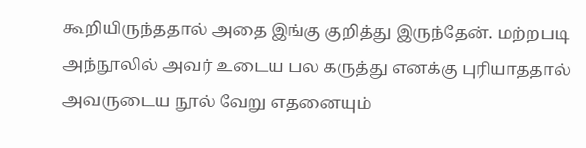கூறியிருந்ததால் அதை இங்கு குறித்து இருந்தேன். மற்றபடி அந்நூலில் அவர் உடைய பல கருத்து எனக்கு புரியாததால் அவருடைய நூல் வேறு எதனையும்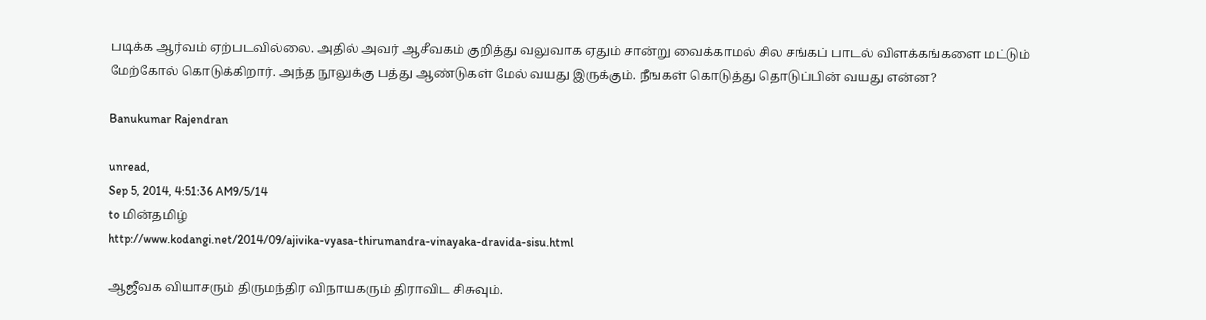படிக்க ஆர்வம் ஏற்படவில்லை. அதில் அவர் ஆசீவகம் குறித்து வலுவாக ஏதும் சான்று வைக்காமல் சில சங்கப் பாடல் விளக்கங்களை மட்டும் மேற்கோல் கொடுக்கிறார். அந்த நூலுக்கு பத்து ஆண்டுகள் மேல் வயது இருக்கும். நீஙகள் கொடுத்து தொடுப்பின் வயது என்ன?

Banukumar Rajendran

unread,
Sep 5, 2014, 4:51:36 AM9/5/14
to மின்தமிழ்
http://www.kodangi.net/2014/09/ajivika-vyasa-thirumandra-vinayaka-dravida-sisu.html

ஆஜீவக வியாசரும் திருமந்திர விநாயகரும் திராவிட சிசுவும்.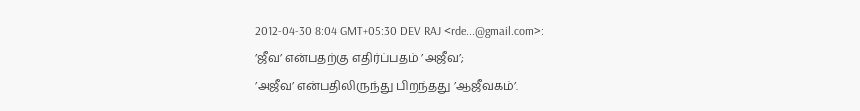2012-04-30 8:04 GMT+05:30 DEV RAJ <rde...@gmail.com>:
’ஜீவ’ என்பதற்கு எதிர்ப்பதம் ’அஜீவ’;
’அஜீவ’ என்பதிலிருந்து பிறந்தது ’ஆஜீவகம்’.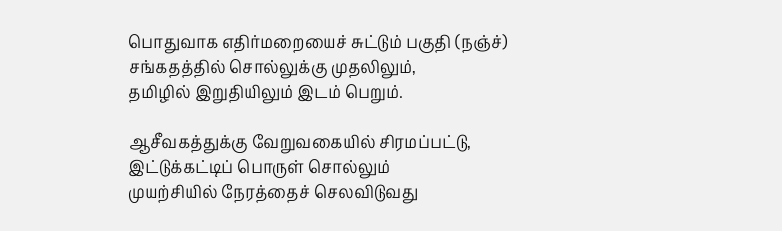பொதுவாக எதிர்மறையைச் சுட்டும் பகுதி (நஞ்ச்)
சங்கதத்தில் சொல்லுக்கு முதலிலும்,
தமிழில் இறுதியிலும் இடம் பெறும்.

ஆசீவகத்துக்கு வேறுவகையில் சிரமப்பட்டு,
இட்டுக்கட்டிப் பொருள் சொல்லும்
முயற்சியில் நேரத்தைச் செலவிடுவது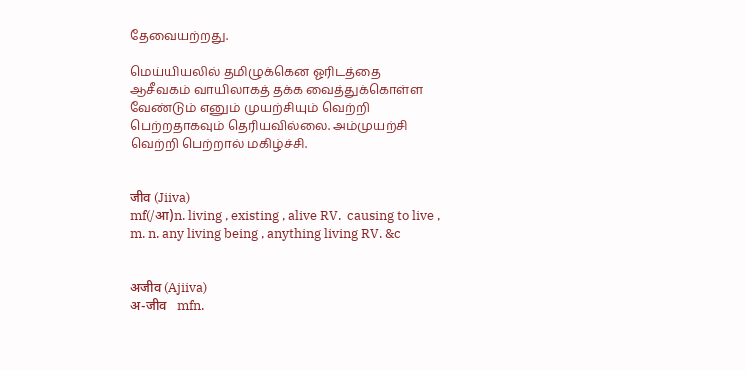தேவையற்றது.

மெய்யியலில் தமிழுக்கென ஓரிடத்தை
ஆசீவகம் வாயிலாகத் தக்க வைத்துக்கொள்ள
வேண்டும் எனும் முயற்சியும் வெற்றி
பெற்றதாகவும் தெரியவில்லை. அம்முயற்சி
வெற்றி பெற்றால் மகிழ்ச்சி.


जीव (Jiiva)
mf(/आ)n. living , existing , alive RV.  causing to live ,
m. n. any living being , anything living RV. &c


अजीव (Ajiiva)
अ-जीव   mfn.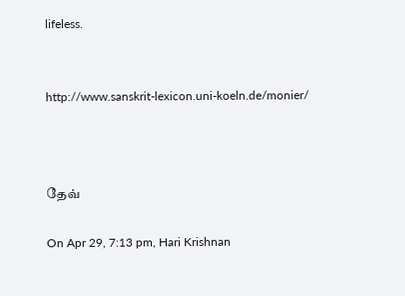lifeless.


http://www.sanskrit-lexicon.uni-koeln.de/monier/



தேவ்

On Apr 29, 7:13 pm, Hari Krishnan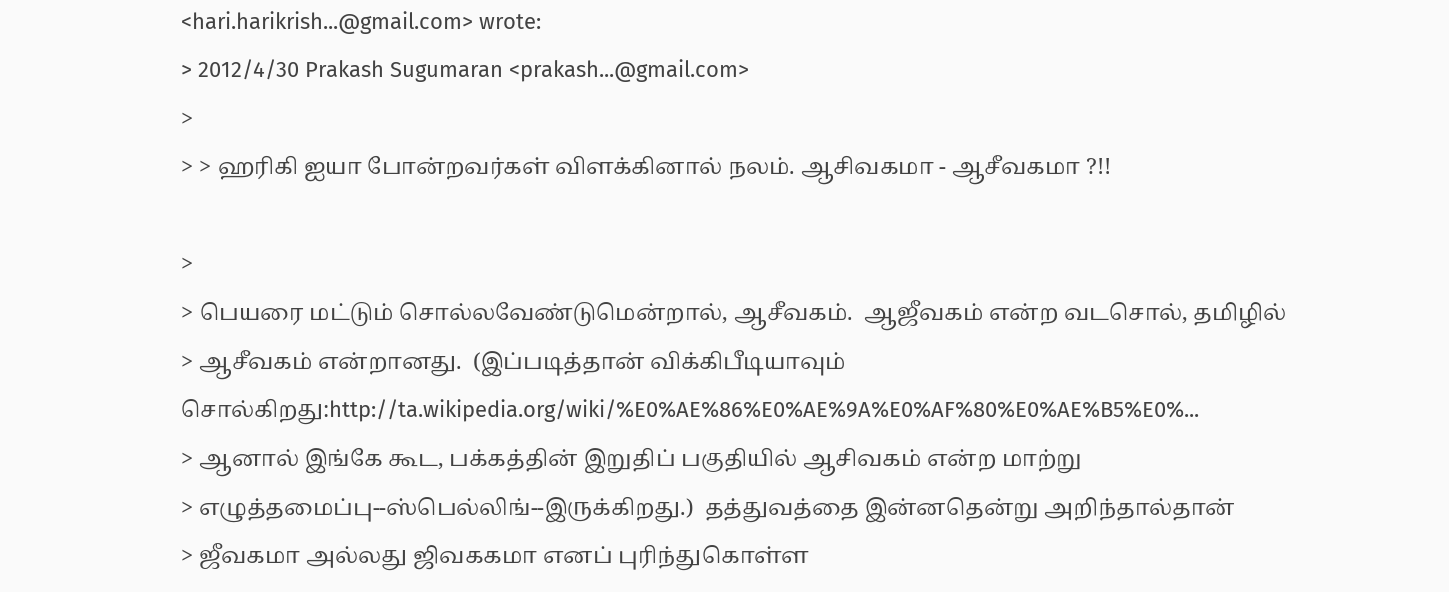<hari.harikrish...@gmail.com> wrote:
> 2012/4/30 Prakash Sugumaran <prakash...@gmail.com>
>
> > ஹரிகி ஐயா போன்றவர்கள் விளக்கினால் நலம். ஆசிவகமா - ஆசீவகமா ?!!

>
> பெயரை மட்டும் சொல்லவேண்டுமென்றால், ஆசீவகம்.  ஆஜீவகம் என்ற வடசொல், தமிழில்
> ஆசீவகம் என்றானது.  (இப்படித்தான் விக்கிபீடியாவும் சொல்கிறது:http://ta.wikipedia.org/wiki/%E0%AE%86%E0%AE%9A%E0%AF%80%E0%AE%B5%E0%...
> ஆனால் இங்கே கூட, பக்கத்தின் இறுதிப் பகுதியில் ஆசிவகம் என்ற மாற்று
> எழுத்தமைப்பு--ஸ்பெல்லிங்--இருக்கிறது.)  தத்துவத்தை இன்னதென்று அறிந்தால்தான்
> ஜீவகமா அல்லது ஜிவககமா எனப் புரிந்துகொள்ள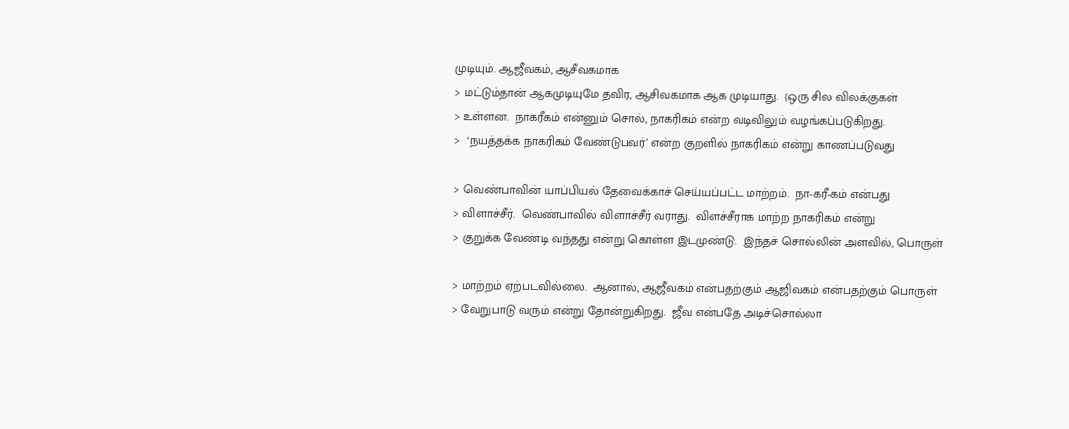முடியும். ஆஜீவகம், ஆசீவகமாக
> மட்டும்தான் ஆகமுடியுமே தவிர, ஆசிவகமாக ஆக முடியாது.  (ஒரு சில விலக்குகள்
> உள்ளன.  நாகரீகம் என்னும் சொல், நாகரிகம் என்ற வடிவிலும் வழங்கப்படுகிறது.
>  ‘நயத்தக்க நாகரிகம் வேண்டுபவர்’ என்ற குறளில் நாகரிகம் என்று காணப்படுவது

> வெண்பாவின் யாப்பியல் தேவைக்காச் செய்யப்பட்ட மாற்றம்.  நா-கரீ-கம் என்பது
> விளாச்சீர்.  வெண்பாவில் விளாச்சீர் வராது.  விளச்சீராக மாற்ற நாகரிகம் என்று
> குறுக்க வேண்டி வந்தது என்று கொள்ள இடமுண்டு.  இந்தச் சொல்லின் அளவில், பொருள்

> மாற்றம் ஏற்படவில்லை.  ஆனால், ஆஜீவகம் என்பதற்கும் ஆஜிவகம் என்பதற்கும் பொருள்
> வேறுபாடு வரும் என்று தோன்றுகிறது.  ஜீவ என்பதே அடிச்சொல்லா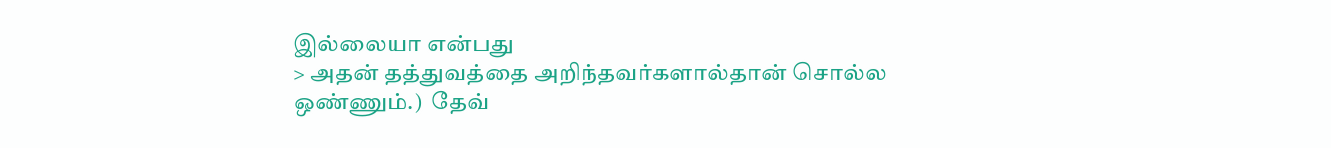இல்லையா என்பது
> அதன் தத்துவத்தை அறிந்தவர்களால்தான் சொல்ல ஒண்ணும்.)  தேவ்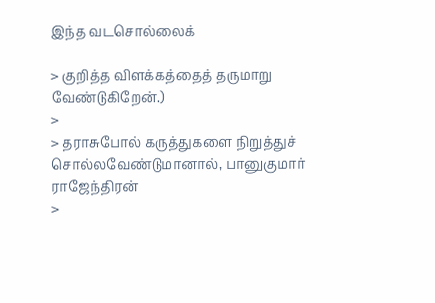இந்த வடசொல்லைக்

> குறித்த விளக்கத்தைத் தருமாறு வேண்டுகிறேன்.)
>
> தராசுபோல் கருத்துகளை நிறுத்துச் சொல்லவேண்டுமானால், பானுகுமார் ராஜேந்திரன்
>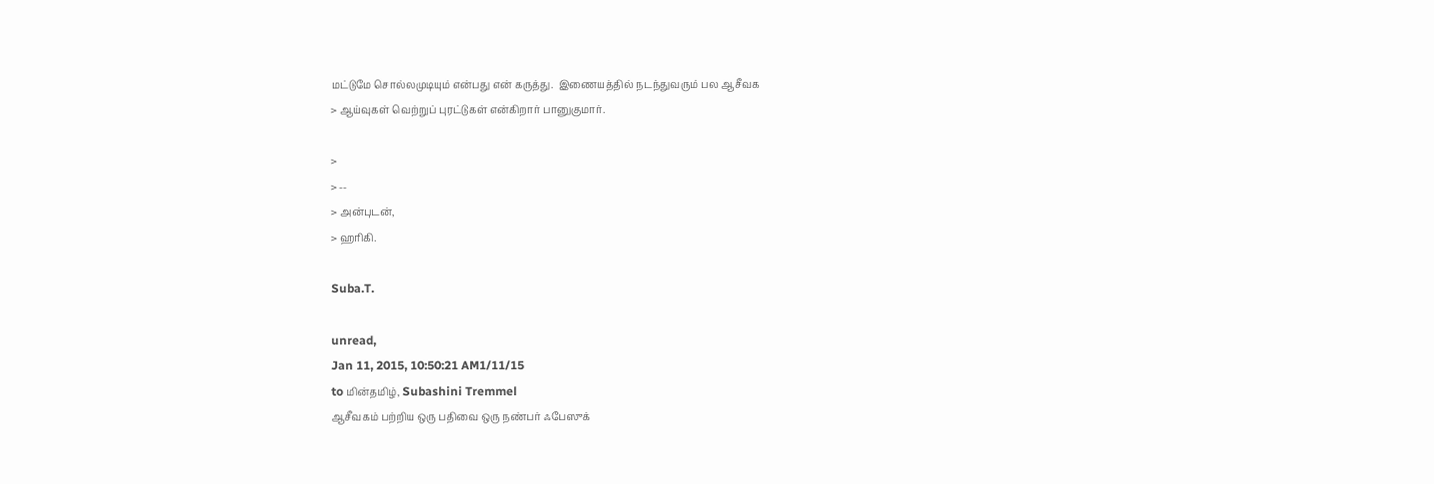மட்டுமே சொல்லமுடியும் என்பது என் கருத்து.  இணையத்தில் நடந்துவரும் பல ஆசீவக
> ஆய்வுகள் வெற்றுப் புரட்டுகள் என்கிறார் பானுகுமார்.

>
> --
> அன்புடன்,
> ஹரிகி.

Suba.T.

unread,
Jan 11, 2015, 10:50:21 AM1/11/15
to மின்தமிழ், Subashini Tremmel
ஆசீவகம் பற்றிய ஒரு பதிவை ஒரு நண்பர் ஃபேஸுக்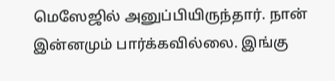மெஸேஜில் அனுப்பியிருந்தார். நான் இன்னமும் பார்க்கவில்லை. இங்கு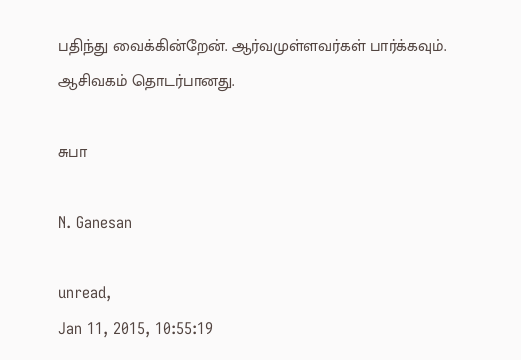பதிந்து வைக்கின்றேன். ஆர்வமுள்ளவர்கள் பார்க்கவும். ஆசிவகம் தொடர்பானது.

சுபா

N. Ganesan

unread,
Jan 11, 2015, 10:55:19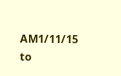AM1/11/15
to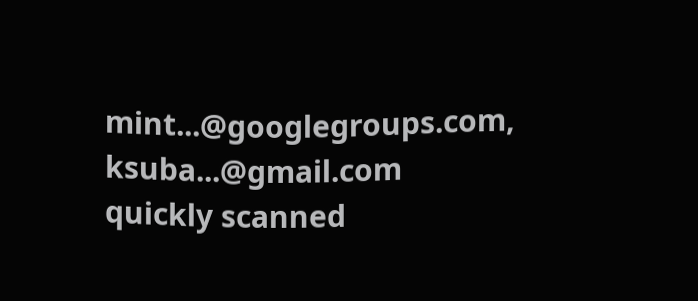mint...@googlegroups.com, ksuba...@gmail.com
quickly scanned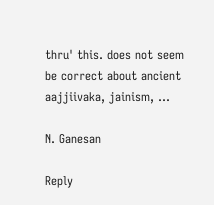thru' this. does not seem be correct about ancient aajjiivaka, jainism, ...

N. Ganesan

Reply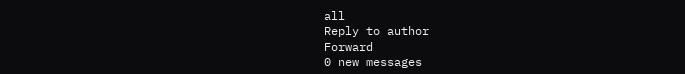all
Reply to author
Forward
0 new messages